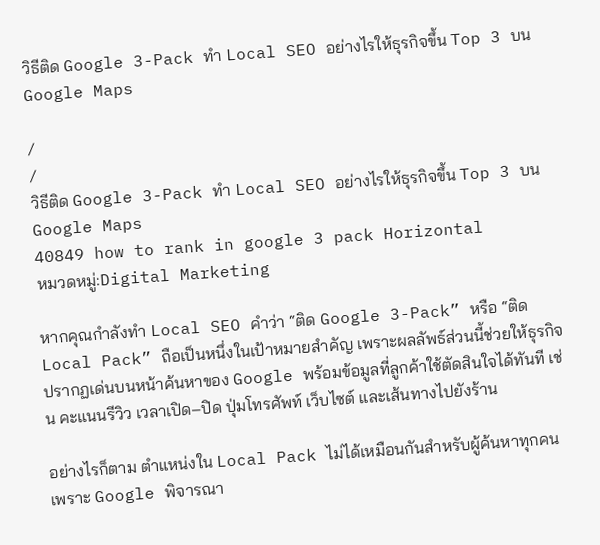วิธีติด Google 3-Pack ทำ Local SEO อย่างไรให้ธุรกิจขึ้น Top 3 บน Google Maps

/
/
วิธีติด Google 3-Pack ทำ Local SEO อย่างไรให้ธุรกิจขึ้น Top 3 บน Google Maps
40849 how to rank in google 3 pack Horizontal
หมวดหมู่:Digital Marketing

หากคุณกำลังทำ Local SEO คำว่า “ติด Google 3-Pack” หรือ “ติด Local Pack” ถือเป็นหนึ่งในเป้าหมายสำคัญ เพราะผลลัพธ์ส่วนนี้ช่วยให้ธุรกิจปรากฏเด่นบนหน้าค้นหาของ Google พร้อมข้อมูลที่ลูกค้าใช้ตัดสินใจได้ทันที เช่น คะแนนรีวิว เวลาเปิด–ปิด ปุ่มโทรศัพท์ เว็บไซต์ และเส้นทางไปยังร้าน

อย่างไรก็ตาม ตำแหน่งใน Local Pack ไม่ได้เหมือนกันสำหรับผู้ค้นหาทุกคน เพราะ Google พิจารณา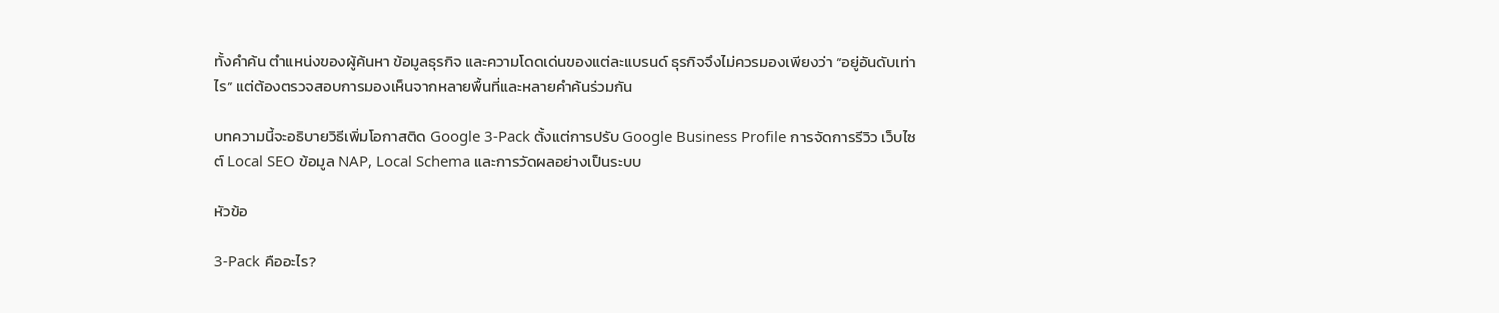ทั้งคำค้น ตำแหน่งของผู้ค้นหา ข้อมูลธุรกิจ และความโดดเด่นของแต่ละแบรนด์ ธุรกิจจึงไม่ควรมองเพียงว่า “อยู่อันดับเท่าไร” แต่ต้องตรวจสอบการมองเห็นจากหลายพื้นที่และหลายคำค้นร่วมกัน

บทความนี้จะอธิบายวิธีเพิ่มโอกาสติด Google 3-Pack ตั้งแต่การปรับ Google Business Profile การจัดการรีวิว เว็บไซต์ Local SEO ข้อมูล NAP, Local Schema และการวัดผลอย่างเป็นระบบ

หัวข้อ

3-Pack คืออะไร?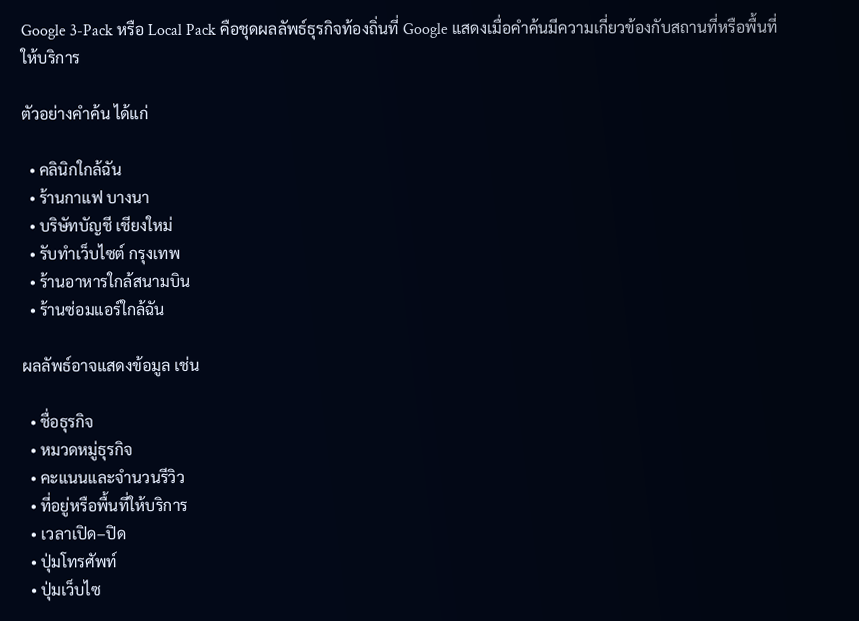Google 3-Pack หรือ Local Pack คือชุดผลลัพธ์ธุรกิจท้องถิ่นที่ Google แสดงเมื่อคำค้นมีความเกี่ยวข้องกับสถานที่หรือพื้นที่ให้บริการ

ตัวอย่างคำค้น ได้แก่

  • คลินิกใกล้ฉัน
  • ร้านกาแฟ บางนา
  • บริษัทบัญชี เชียงใหม่
  • รับทำเว็บไซต์ กรุงเทพ
  • ร้านอาหารใกล้สนามบิน
  • ร้านซ่อมแอร์ใกล้ฉัน

ผลลัพธ์อาจแสดงข้อมูล เช่น

  • ชื่อธุรกิจ
  • หมวดหมู่ธุรกิจ
  • คะแนนและจำนวนรีวิว
  • ที่อยู่หรือพื้นที่ให้บริการ
  • เวลาเปิด–ปิด
  • ปุ่มโทรศัพท์
  • ปุ่มเว็บไซ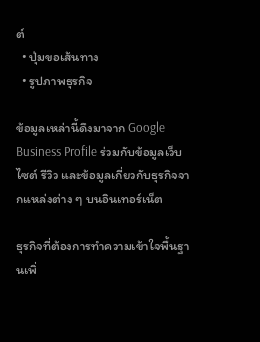ต์
  • ปุ่มขอเส้นทาง
  • รูปภาพธุรกิจ

ข้อมูลเหล่านี้ดึงมาจาก Google Business Profile ร่วมกับข้อมูลเว็บไซต์ รีวิว และข้อมูลเกี่ยวกับธุรกิจจากแหล่งต่าง ๆ บนอินเทอร์เน็ต

ธุรกิจที่ต้องการทำความเข้าใจพื้นฐานเพิ่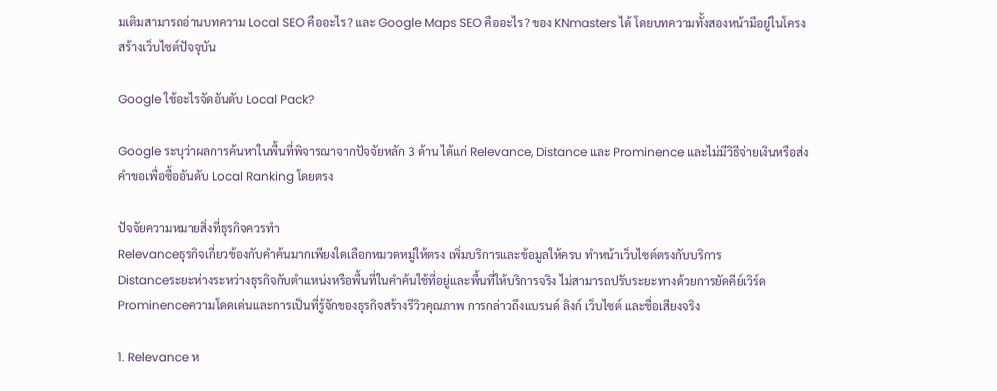มเติมสามารถอ่านบทความ Local SEO คืออะไร? และ Google Maps SEO คืออะไร? ของ KNmasters ได้ โดยบทความทั้งสองหน้ามีอยู่ในโครงสร้างเว็บไซต์ปัจจุบัน

Google ใช้อะไรจัดอันดับ Local Pack?

Google ระบุว่าผลการค้นหาในพื้นที่พิจารณาจากปัจจัยหลัก 3 ด้าน ได้แก่ Relevance, Distance และ Prominence และไม่มีวิธีจ่ายเงินหรือส่งคำขอเพื่อซื้ออันดับ Local Ranking โดยตรง

ปัจจัยความหมายสิ่งที่ธุรกิจควรทำ
Relevanceธุรกิจเกี่ยวข้องกับคำค้นมากเพียงใดเลือกหมวดหมู่ให้ตรง เพิ่มบริการและข้อมูลให้ครบ ทำหน้าเว็บไซต์ตรงกับบริการ
Distanceระยะห่างระหว่างธุรกิจกับตำแหน่งหรือพื้นที่ในคำค้นใช้ที่อยู่และพื้นที่ให้บริการจริง ไม่สามารถปรับระยะทางด้วยการยัดคีย์เวิร์ด
Prominenceความโดดเด่นและการเป็นที่รู้จักของธุรกิจสร้างรีวิวคุณภาพ การกล่าวถึงแบรนด์ ลิงก์ เว็บไซต์ และชื่อเสียงจริง

1. Relevance ห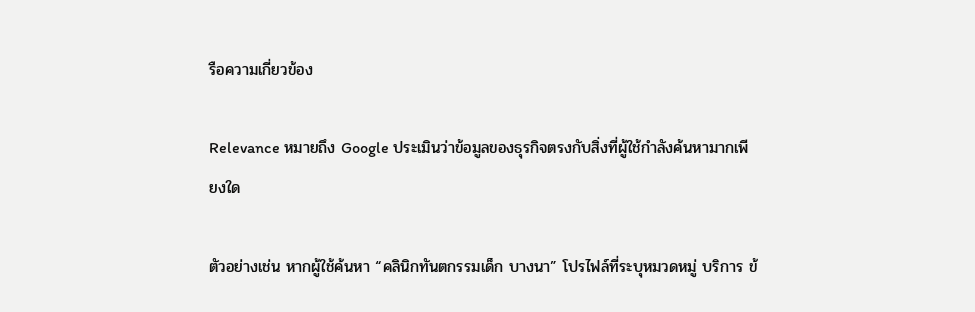รือความเกี่ยวข้อง

Relevance หมายถึง Google ประเมินว่าข้อมูลของธุรกิจตรงกับสิ่งที่ผู้ใช้กำลังค้นหามากเพียงใด

ตัวอย่างเช่น หากผู้ใช้ค้นหา “คลินิกทันตกรรมเด็ก บางนา” โปรไฟล์ที่ระบุหมวดหมู่ บริการ ข้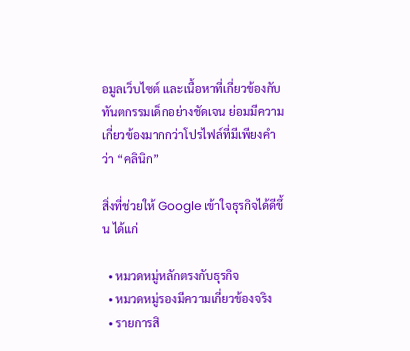อมูลเว็บไซต์ และเนื้อหาที่เกี่ยวข้องกับทันตกรรมเด็กอย่างชัดเจน ย่อมมีความเกี่ยวข้องมากกว่าโปรไฟล์ที่มีเพียงคำว่า “คลินิก”

สิ่งที่ช่วยให้ Google เข้าใจธุรกิจได้ดีขึ้น ได้แก่

  • หมวดหมู่หลักตรงกับธุรกิจ
  • หมวดหมู่รองมีความเกี่ยวข้องจริง
  • รายการสิ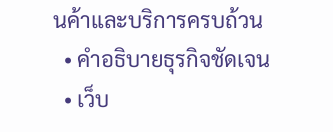นค้าและบริการครบถ้วน
  • คำอธิบายธุรกิจชัดเจน
  • เว็บ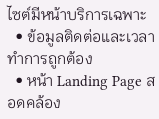ไซต์มีหน้าบริการเฉพาะ
  • ข้อมูลติดต่อและเวลาทำการถูกต้อง
  • หน้า Landing Page สอดคล้อง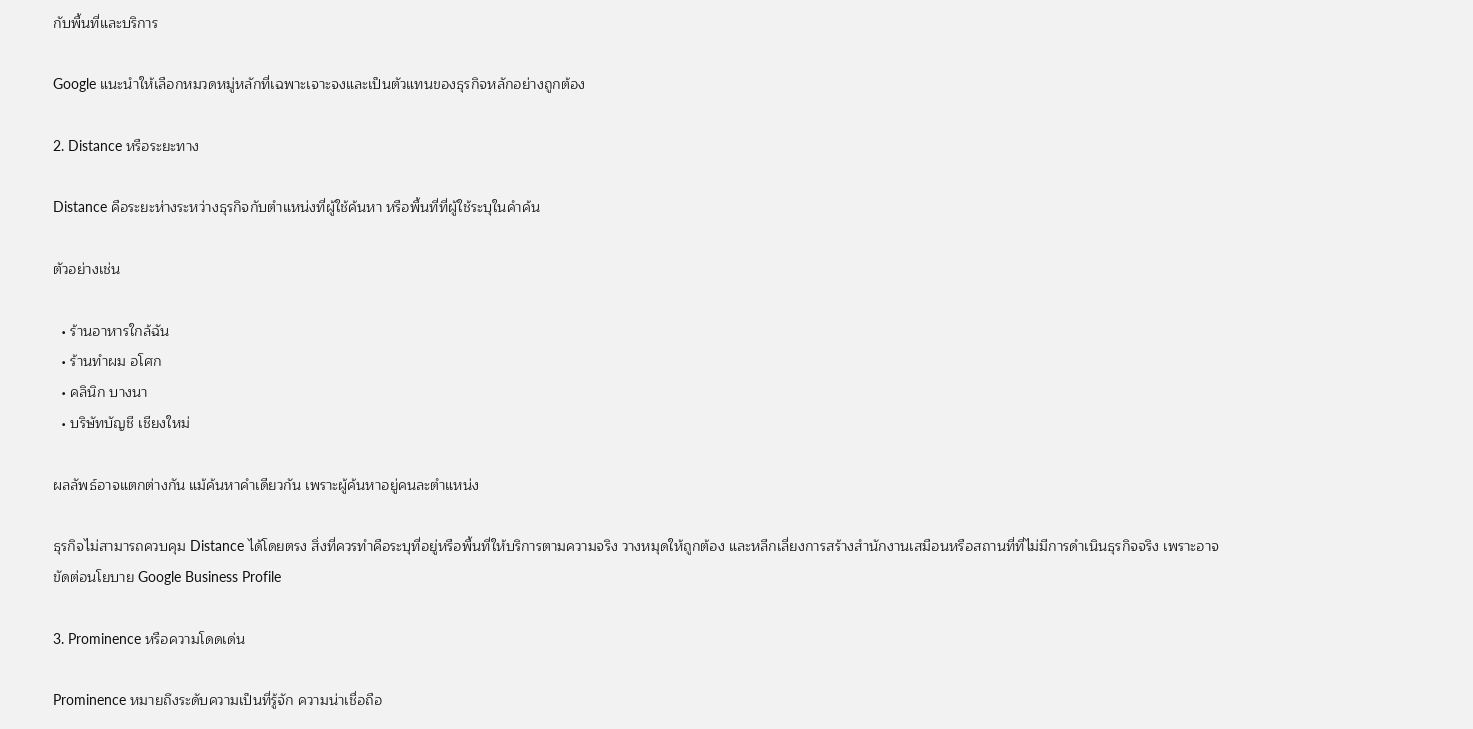กับพื้นที่และบริการ

Google แนะนำให้เลือกหมวดหมู่หลักที่เฉพาะเจาะจงและเป็นตัวแทนของธุรกิจหลักอย่างถูกต้อง

2. Distance หรือระยะทาง

Distance คือระยะห่างระหว่างธุรกิจกับตำแหน่งที่ผู้ใช้ค้นหา หรือพื้นที่ที่ผู้ใช้ระบุในคำค้น

ตัวอย่างเช่น

  • ร้านอาหารใกล้ฉัน
  • ร้านทำผม อโศก
  • คลินิก บางนา
  • บริษัทบัญชี เชียงใหม่

ผลลัพธ์อาจแตกต่างกัน แม้ค้นหาคำเดียวกัน เพราะผู้ค้นหาอยู่คนละตำแหน่ง

ธุรกิจไม่สามารถควบคุม Distance ได้โดยตรง สิ่งที่ควรทำคือระบุที่อยู่หรือพื้นที่ให้บริการตามความจริง วางหมุดให้ถูกต้อง และหลีกเลี่ยงการสร้างสำนักงานเสมือนหรือสถานที่ที่ไม่มีการดำเนินธุรกิจจริง เพราะอาจขัดต่อนโยบาย Google Business Profile

3. Prominence หรือความโดดเด่น

Prominence หมายถึงระดับความเป็นที่รู้จัก ความน่าเชื่อถือ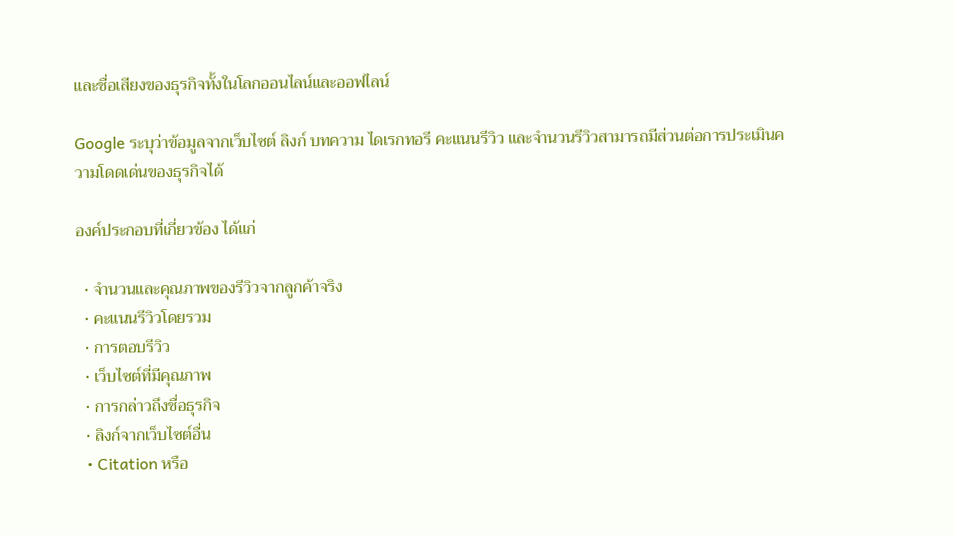และชื่อเสียงของธุรกิจทั้งในโลกออนไลน์และออฟไลน์

Google ระบุว่าข้อมูลจากเว็บไซต์ ลิงก์ บทความ ไดเรกทอรี คะแนนรีวิว และจำนวนรีวิวสามารถมีส่วนต่อการประเมินความโดดเด่นของธุรกิจได้

องค์ประกอบที่เกี่ยวข้อง ได้แก่

  • จำนวนและคุณภาพของรีวิวจากลูกค้าจริง
  • คะแนนรีวิวโดยรวม
  • การตอบรีวิว
  • เว็บไซต์ที่มีคุณภาพ
  • การกล่าวถึงชื่อธุรกิจ
  • ลิงก์จากเว็บไซต์อื่น
  • Citation หรือ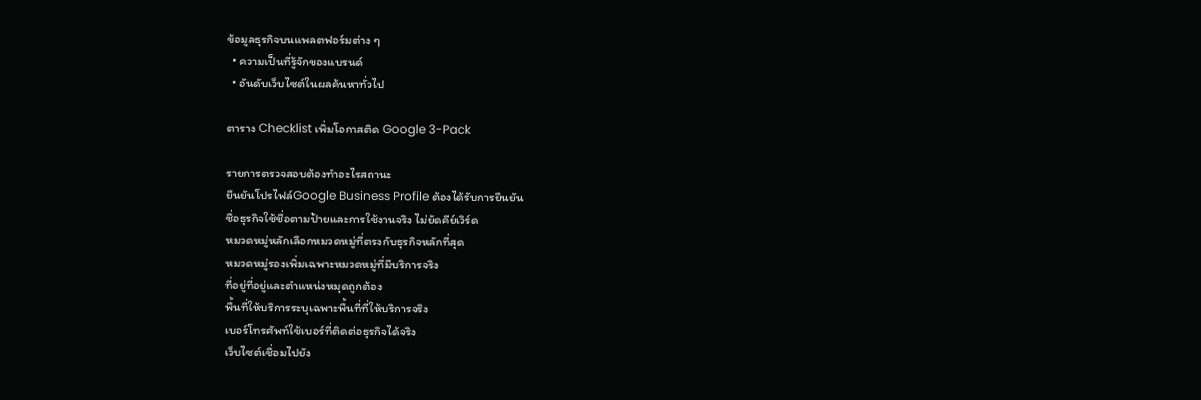ข้อมูลธุรกิจบนแพลตฟอร์มต่าง ๆ
  • ความเป็นที่รู้จักของแบรนด์
  • อันดับเว็บไซต์ในผลค้นหาทั่วไป

ตาราง Checklist เพิ่มโอกาสติด Google 3-Pack

รายการตรวจสอบต้องทำอะไรสถานะ
ยืนยันโปรไฟล์Google Business Profile ต้องได้รับการยืนยัน
ชื่อธุรกิจใช้ชื่อตามป้ายและการใช้งานจริง ไม่ยัดคีย์เวิร์ด
หมวดหมู่หลักเลือกหมวดหมู่ที่ตรงกับธุรกิจหลักที่สุด
หมวดหมู่รองเพิ่มเฉพาะหมวดหมู่ที่มีบริการจริง
ที่อยู่ที่อยู่และตำแหน่งหมุดถูกต้อง
พื้นที่ให้บริการระบุเฉพาะพื้นที่ที่ให้บริการจริง
เบอร์โทรศัพท์ใช้เบอร์ที่ติดต่อธุรกิจได้จริง
เว็บไซต์เชื่อมไปยัง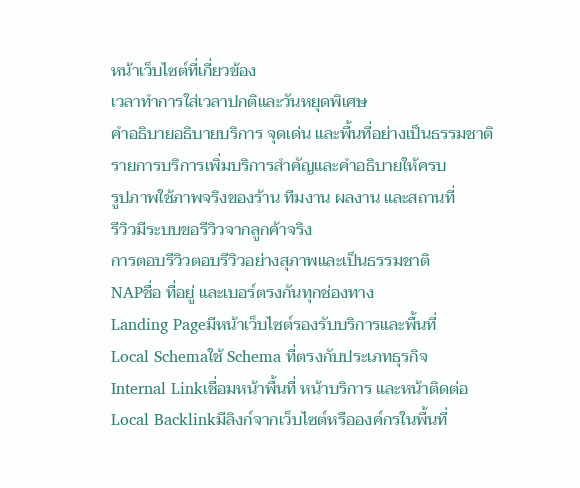หน้าเว็บไซต์ที่เกี่ยวข้อง
เวลาทำการใส่เวลาปกติและวันหยุดพิเศษ
คำอธิบายอธิบายบริการ จุดเด่น และพื้นที่อย่างเป็นธรรมชาติ
รายการบริการเพิ่มบริการสำคัญและคำอธิบายให้ครบ
รูปภาพใช้ภาพจริงของร้าน ทีมงาน ผลงาน และสถานที่
รีวิวมีระบบขอรีวิวจากลูกค้าจริง
การตอบรีวิวตอบรีวิวอย่างสุภาพและเป็นธรรมชาติ
NAPชื่อ ที่อยู่ และเบอร์ตรงกันทุกช่องทาง
Landing Pageมีหน้าเว็บไซต์รองรับบริการและพื้นที่
Local Schemaใช้ Schema ที่ตรงกับประเภทธุรกิจ
Internal Linkเชื่อมหน้าพื้นที่ หน้าบริการ และหน้าติดต่อ
Local Backlinkมีลิงก์จากเว็บไซต์หรือองค์กรในพื้นที่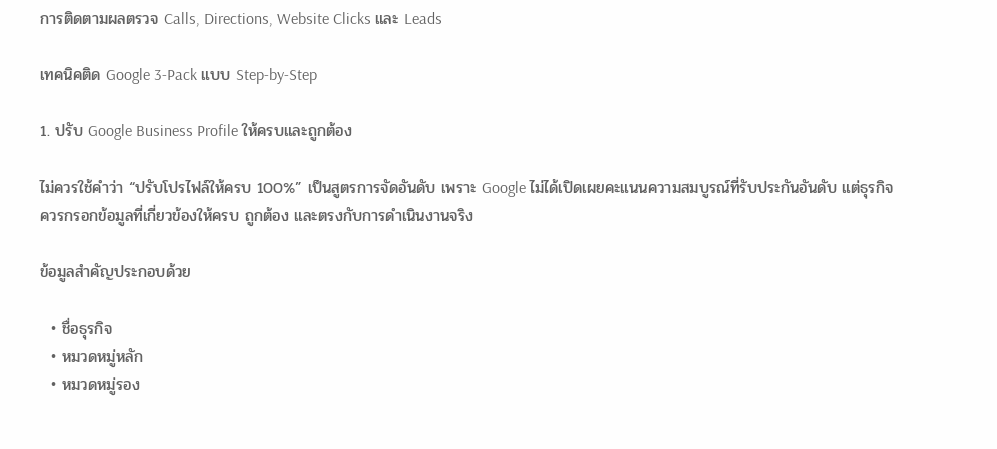การติดตามผลตรวจ Calls, Directions, Website Clicks และ Leads

เทคนิคติด Google 3-Pack แบบ Step-by-Step

1. ปรับ Google Business Profile ให้ครบและถูกต้อง

ไม่ควรใช้คำว่า “ปรับโปรไฟล์ให้ครบ 100%” เป็นสูตรการจัดอันดับ เพราะ Google ไม่ได้เปิดเผยคะแนนความสมบูรณ์ที่รับประกันอันดับ แต่ธุรกิจควรกรอกข้อมูลที่เกี่ยวข้องให้ครบ ถูกต้อง และตรงกับการดำเนินงานจริง

ข้อมูลสำคัญประกอบด้วย

  • ชื่อธุรกิจ
  • หมวดหมู่หลัก
  • หมวดหมู่รอง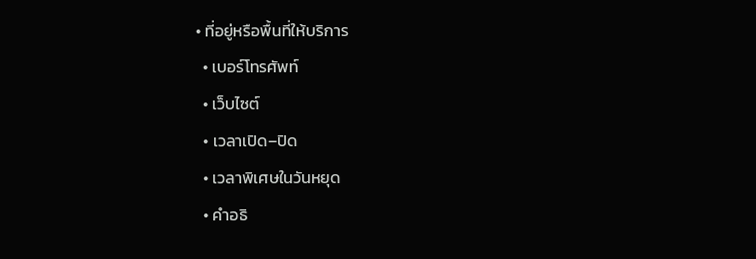• ที่อยู่หรือพื้นที่ให้บริการ
  • เบอร์โทรศัพท์
  • เว็บไซต์
  • เวลาเปิด–ปิด
  • เวลาพิเศษในวันหยุด
  • คำอธิ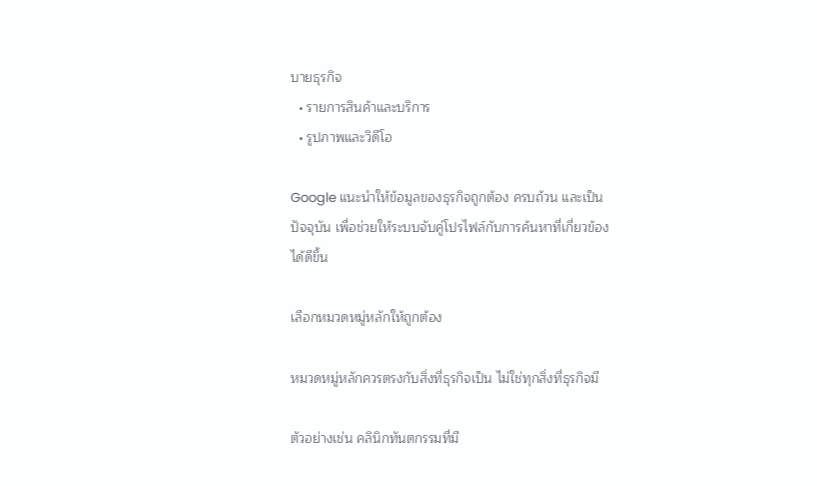บายธุรกิจ
  • รายการสินค้าและบริการ
  • รูปภาพและวิดีโอ

Google แนะนำให้ข้อมูลของธุรกิจถูกต้อง ครบถ้วน และเป็นปัจจุบัน เพื่อช่วยให้ระบบจับคู่โปรไฟล์กับการค้นหาที่เกี่ยวข้องได้ดีขึ้น

เลือกหมวดหมู่หลักให้ถูกต้อง

หมวดหมู่หลักควรตรงกับสิ่งที่ธุรกิจเป็น ไม่ใช่ทุกสิ่งที่ธุรกิจมี

ตัวอย่างเช่น คลินิกทันตกรรมที่มี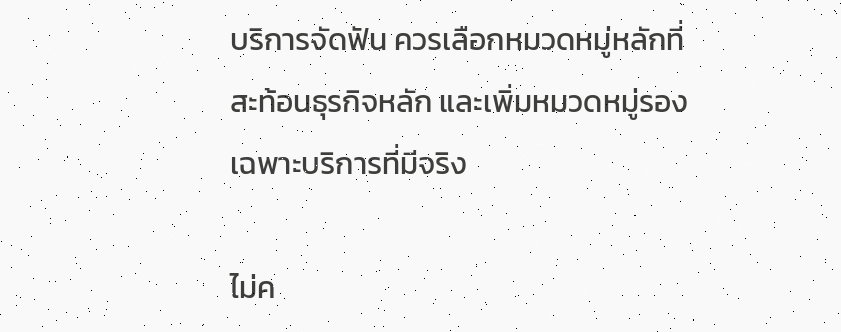บริการจัดฟัน ควรเลือกหมวดหมู่หลักที่สะท้อนธุรกิจหลัก และเพิ่มหมวดหมู่รองเฉพาะบริการที่มีจริง

ไม่ค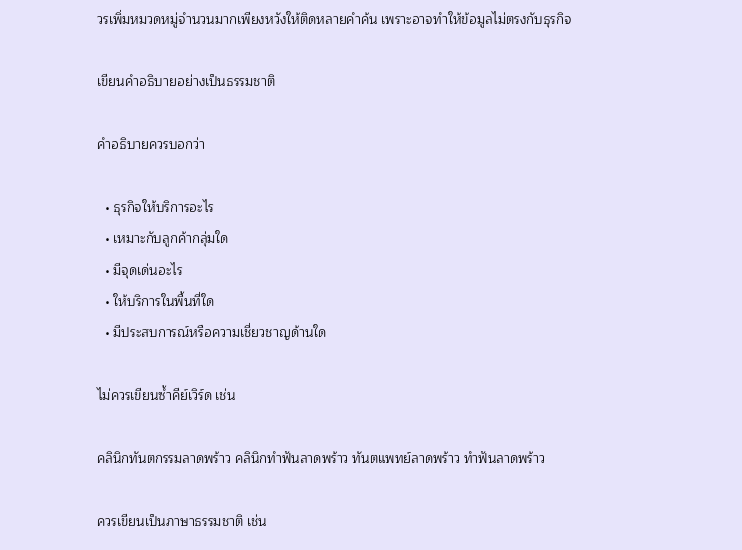วรเพิ่มหมวดหมู่จำนวนมากเพียงหวังให้ติดหลายคำค้น เพราะอาจทำให้ข้อมูลไม่ตรงกับธุรกิจ

เขียนคำอธิบายอย่างเป็นธรรมชาติ

คำอธิบายควรบอกว่า

  • ธุรกิจให้บริการอะไร
  • เหมาะกับลูกค้ากลุ่มใด
  • มีจุดเด่นอะไร
  • ให้บริการในพื้นที่ใด
  • มีประสบการณ์หรือความเชี่ยวชาญด้านใด

ไม่ควรเขียนซ้ำคีย์เวิร์ด เช่น

คลินิกทันตกรรมลาดพร้าว คลินิกทำฟันลาดพร้าว ทันตแพทย์ลาดพร้าว ทำฟันลาดพร้าว

ควรเขียนเป็นภาษาธรรมชาติ เช่น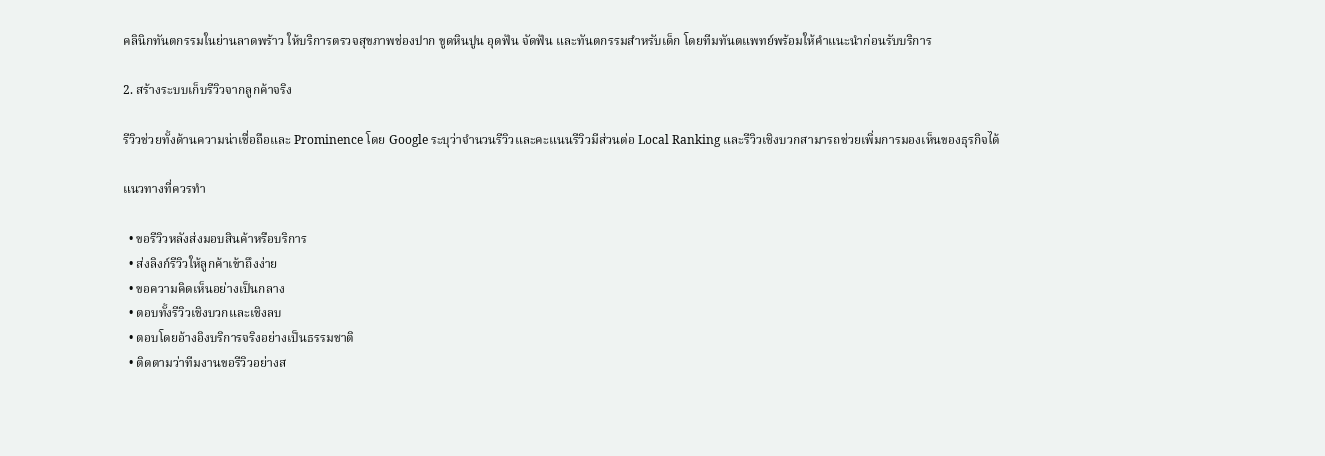คลินิกทันตกรรมในย่านลาดพร้าว ให้บริการตรวจสุขภาพช่องปาก ขูดหินปูน อุดฟัน จัดฟัน และทันตกรรมสำหรับเด็ก โดยทีมทันตแพทย์พร้อมให้คำแนะนำก่อนรับบริการ

2. สร้างระบบเก็บรีวิวจากลูกค้าจริง

รีวิวช่วยทั้งด้านความน่าเชื่อถือและ Prominence โดย Google ระบุว่าจำนวนรีวิวและคะแนนรีวิวมีส่วนต่อ Local Ranking และรีวิวเชิงบวกสามารถช่วยเพิ่มการมองเห็นของธุรกิจได้

แนวทางที่ควรทำ

  • ขอรีวิวหลังส่งมอบสินค้าหรือบริการ
  • ส่งลิงก์รีวิวให้ลูกค้าเข้าถึงง่าย
  • ขอความคิดเห็นอย่างเป็นกลาง
  • ตอบทั้งรีวิวเชิงบวกและเชิงลบ
  • ตอบโดยอ้างอิงบริการจริงอย่างเป็นธรรมชาติ
  • ติดตามว่าทีมงานขอรีวิวอย่างส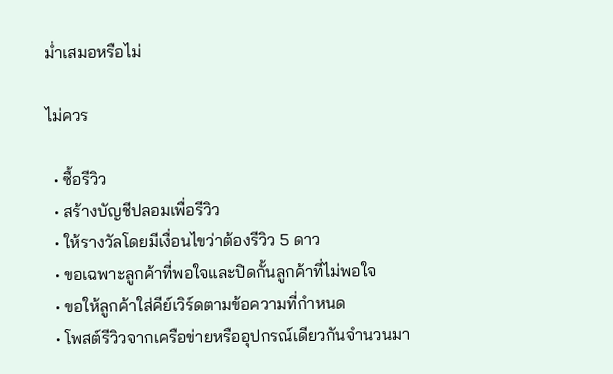ม่ำเสมอหรือไม่

ไม่ควร

  • ซื้อรีวิว
  • สร้างบัญชีปลอมเพื่อรีวิว
  • ให้รางวัลโดยมีเงื่อนไขว่าต้องรีวิว 5 ดาว
  • ขอเฉพาะลูกค้าที่พอใจและปิดกั้นลูกค้าที่ไม่พอใจ
  • ขอให้ลูกค้าใส่คีย์เวิร์ดตามข้อความที่กำหนด
  • โพสต์รีวิวจากเครือข่ายหรืออุปกรณ์เดียวกันจำนวนมา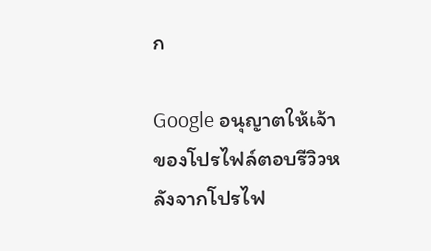ก

Google อนุญาตให้เจ้าของโปรไฟล์ตอบรีวิวหลังจากโปรไฟ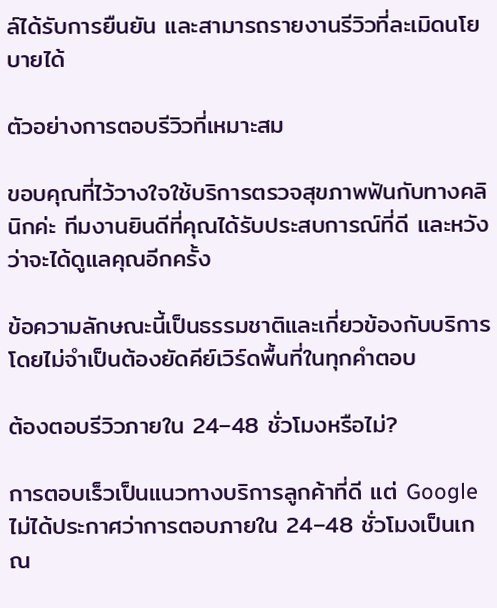ล์ได้รับการยืนยัน และสามารถรายงานรีวิวที่ละเมิดนโยบายได้

ตัวอย่างการตอบรีวิวที่เหมาะสม

ขอบคุณที่ไว้วางใจใช้บริการตรวจสุขภาพฟันกับทางคลินิกค่ะ ทีมงานยินดีที่คุณได้รับประสบการณ์ที่ดี และหวังว่าจะได้ดูแลคุณอีกครั้ง

ข้อความลักษณะนี้เป็นธรรมชาติและเกี่ยวข้องกับบริการ โดยไม่จำเป็นต้องยัดคีย์เวิร์ดพื้นที่ในทุกคำตอบ

ต้องตอบรีวิวภายใน 24–48 ชั่วโมงหรือไม่?

การตอบเร็วเป็นแนวทางบริการลูกค้าที่ดี แต่ Google ไม่ได้ประกาศว่าการตอบภายใน 24–48 ชั่วโมงเป็นเกณ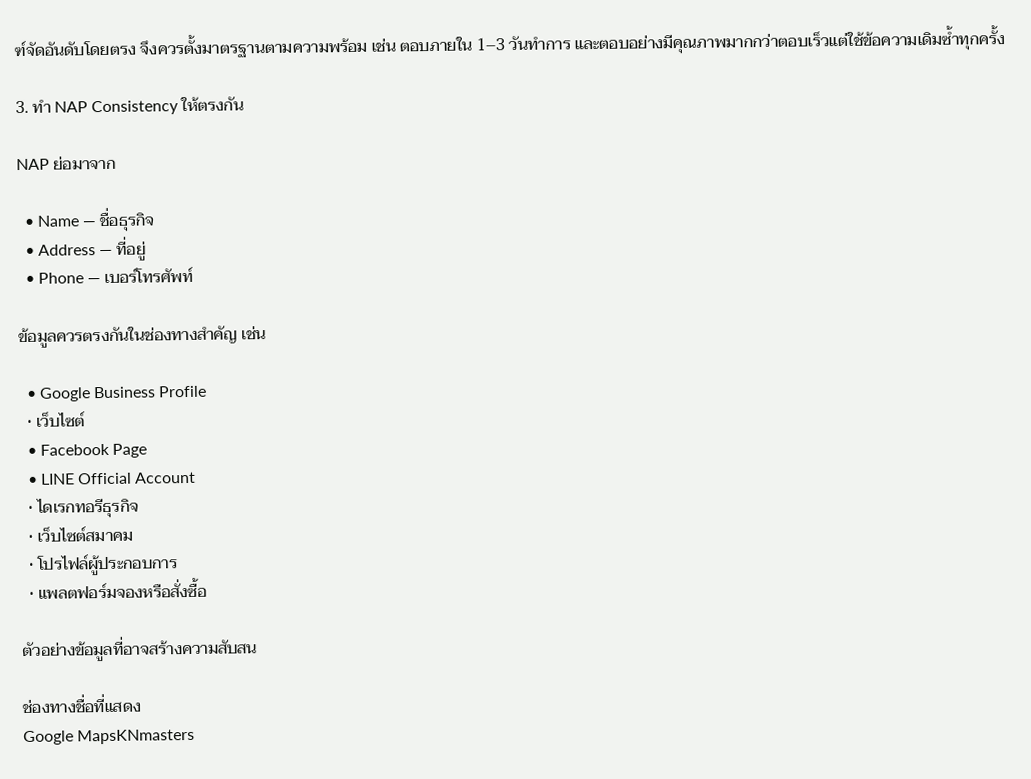ฑ์จัดอันดับโดยตรง จึงควรตั้งมาตรฐานตามความพร้อม เช่น ตอบภายใน 1–3 วันทำการ และตอบอย่างมีคุณภาพมากกว่าตอบเร็วแต่ใช้ข้อความเดิมซ้ำทุกครั้ง

3. ทำ NAP Consistency ให้ตรงกัน

NAP ย่อมาจาก

  • Name — ชื่อธุรกิจ
  • Address — ที่อยู่
  • Phone — เบอร์โทรศัพท์

ข้อมูลควรตรงกันในช่องทางสำคัญ เช่น

  • Google Business Profile
  • เว็บไซต์
  • Facebook Page
  • LINE Official Account
  • ไดเรกทอรีธุรกิจ
  • เว็บไซต์สมาคม
  • โปรไฟล์ผู้ประกอบการ
  • แพลตฟอร์มจองหรือสั่งซื้อ

ตัวอย่างข้อมูลที่อาจสร้างความสับสน

ช่องทางชื่อที่แสดง
Google MapsKNmasters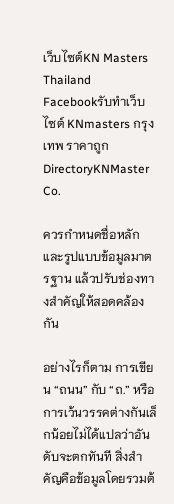เว็บไซต์KN Masters Thailand
Facebookรับทำเว็บไซต์ KNmasters กรุงเทพ ราคาถูก
DirectoryKNMaster Co.

ควรกำหนดชื่อหลักและรูปแบบข้อมูลมาตรฐาน แล้วปรับช่องทางสำคัญให้สอดคล้องกัน

อย่างไรก็ตาม การเขียน “ถนน” กับ “ถ.” หรือการเว้นวรรคต่างกันเล็กน้อยไม่ได้แปลว่าอันดับจะตกทันที สิ่งสำคัญคือข้อมูลโดยรวมต้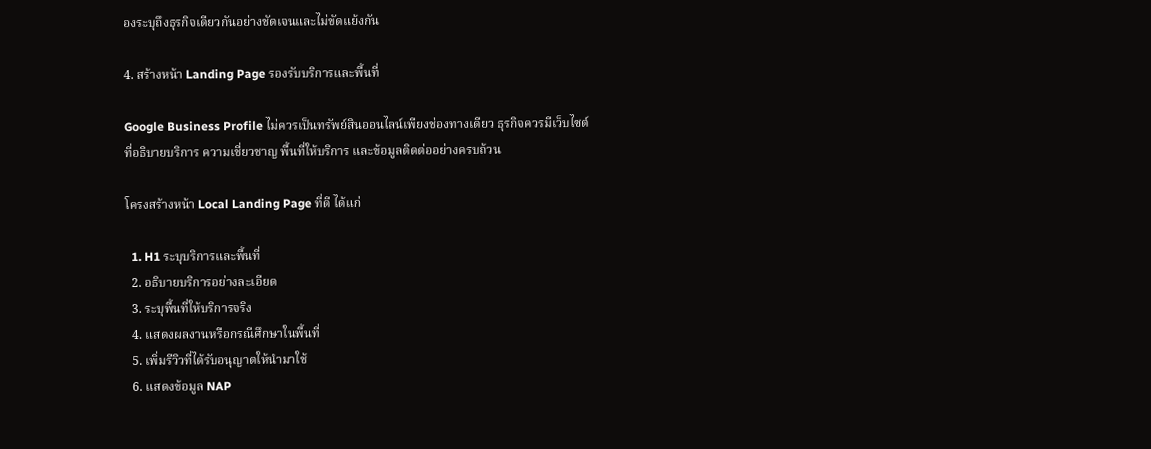องระบุถึงธุรกิจเดียวกันอย่างชัดเจนและไม่ขัดแย้งกัน

4. สร้างหน้า Landing Page รองรับบริการและพื้นที่

Google Business Profile ไม่ควรเป็นทรัพย์สินออนไลน์เพียงช่องทางเดียว ธุรกิจควรมีเว็บไซต์ที่อธิบายบริการ ความเชี่ยวชาญ พื้นที่ให้บริการ และข้อมูลติดต่ออย่างครบถ้วน

โครงสร้างหน้า Local Landing Page ที่ดี ได้แก่

  1. H1 ระบุบริการและพื้นที่
  2. อธิบายบริการอย่างละเอียด
  3. ระบุพื้นที่ให้บริการจริง
  4. แสดงผลงานหรือกรณีศึกษาในพื้นที่
  5. เพิ่มรีวิวที่ได้รับอนุญาตให้นำมาใช้
  6. แสดงข้อมูล NAP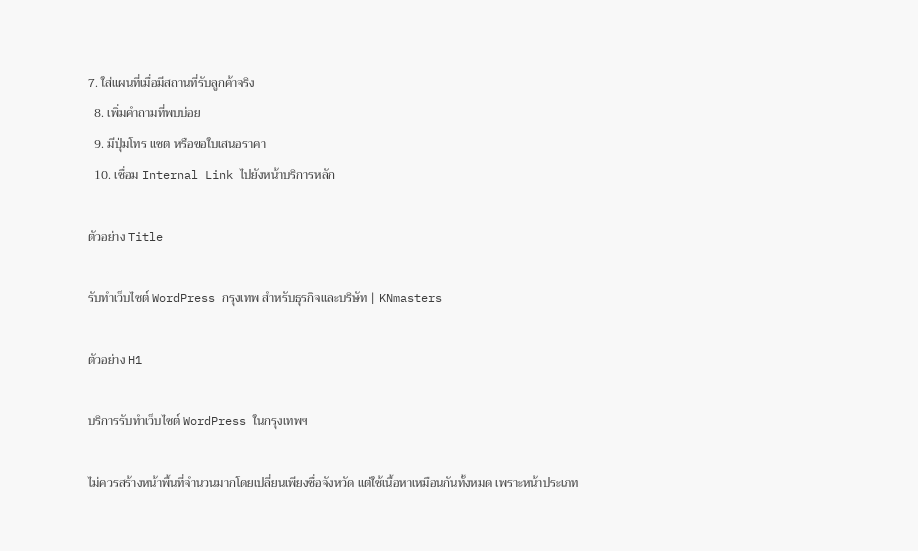7. ใส่แผนที่เมื่อมีสถานที่รับลูกค้าจริง
  8. เพิ่มคำถามที่พบบ่อย
  9. มีปุ่มโทร แชต หรือขอใบเสนอราคา
  10. เชื่อม Internal Link ไปยังหน้าบริการหลัก

ตัวอย่าง Title

รับทำเว็บไซต์ WordPress กรุงเทพ สำหรับธุรกิจและบริษัท | KNmasters

ตัวอย่าง H1

บริการรับทำเว็บไซต์ WordPress ในกรุงเทพฯ

ไม่ควรสร้างหน้าพื้นที่จำนวนมากโดยเปลี่ยนเพียงชื่อจังหวัด แต่ใช้เนื้อหาเหมือนกันทั้งหมด เพราะหน้าประเภท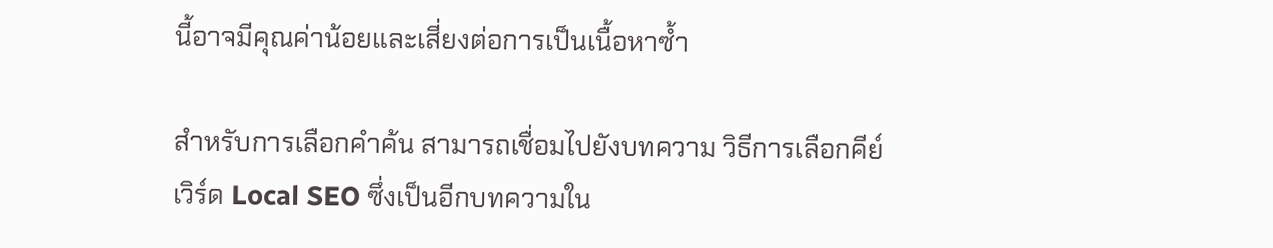นี้อาจมีคุณค่าน้อยและเสี่ยงต่อการเป็นเนื้อหาซ้ำ

สำหรับการเลือกคำค้น สามารถเชื่อมไปยังบทความ วิธีการเลือกคีย์เวิร์ด Local SEO ซึ่งเป็นอีกบทความใน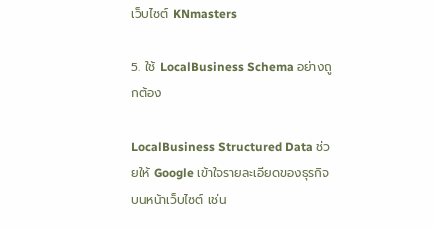เว็บไซต์ KNmasters

5. ใช้ LocalBusiness Schema อย่างถูกต้อง

LocalBusiness Structured Data ช่วยให้ Google เข้าใจรายละเอียดของธุรกิจบนหน้าเว็บไซต์ เช่น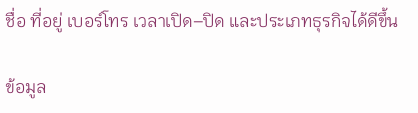ชื่อ ที่อยู่ เบอร์โทร เวลาเปิด–ปิด และประเภทธุรกิจได้ดีขึ้น

ข้อมูล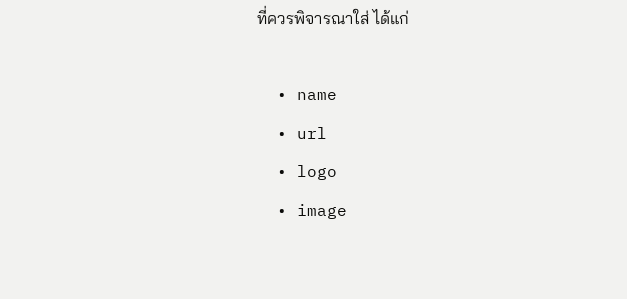ที่ควรพิจารณาใส่ ได้แก่

  • name
  • url
  • logo
  • image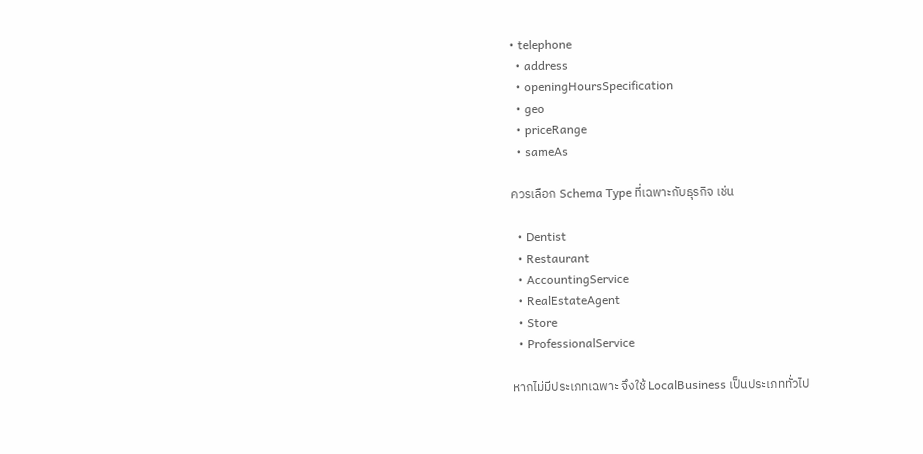• telephone
  • address
  • openingHoursSpecification
  • geo
  • priceRange
  • sameAs

ควรเลือก Schema Type ที่เฉพาะกับธุรกิจ เช่น

  • Dentist
  • Restaurant
  • AccountingService
  • RealEstateAgent
  • Store
  • ProfessionalService

หากไม่มีประเภทเฉพาะ จึงใช้ LocalBusiness เป็นประเภททั่วไป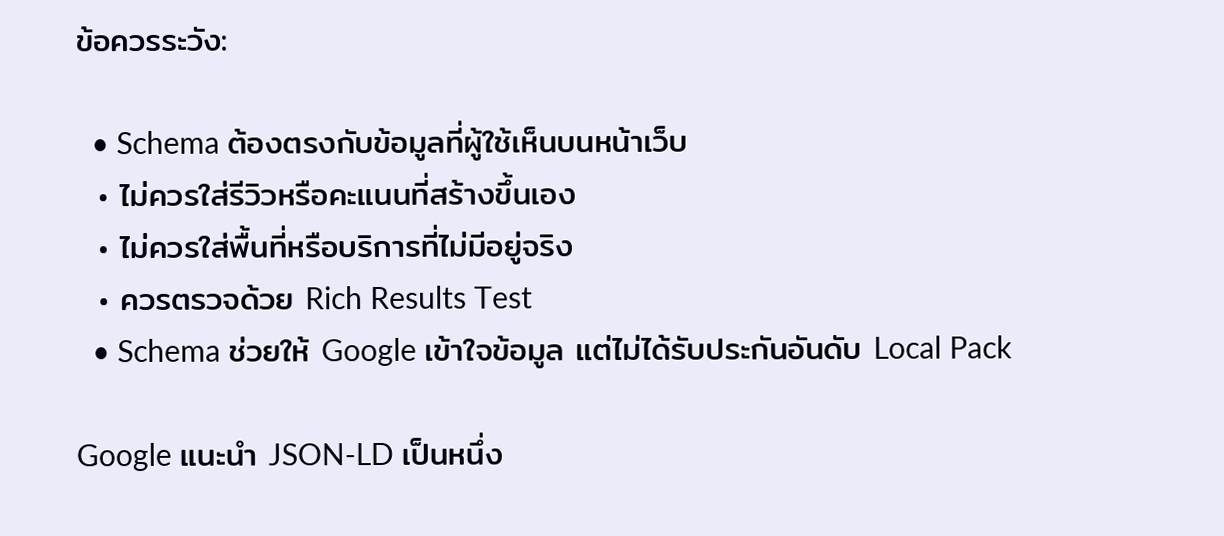ข้อควรระวัง:

  • Schema ต้องตรงกับข้อมูลที่ผู้ใช้เห็นบนหน้าเว็บ
  • ไม่ควรใส่รีวิวหรือคะแนนที่สร้างขึ้นเอง
  • ไม่ควรใส่พื้นที่หรือบริการที่ไม่มีอยู่จริง
  • ควรตรวจด้วย Rich Results Test
  • Schema ช่วยให้ Google เข้าใจข้อมูล แต่ไม่ได้รับประกันอันดับ Local Pack

Google แนะนำ JSON-LD เป็นหนึ่ง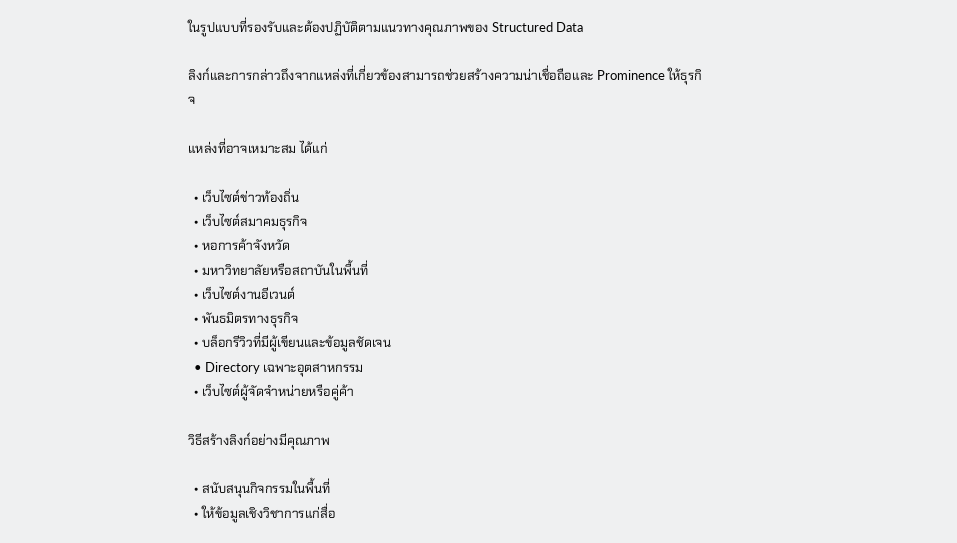ในรูปแบบที่รองรับและต้องปฏิบัติตามแนวทางคุณภาพของ Structured Data

ลิงก์และการกล่าวถึงจากแหล่งที่เกี่ยวข้องสามารถช่วยสร้างความน่าเชื่อถือและ Prominence ให้ธุรกิจ

แหล่งที่อาจเหมาะสม ได้แก่

  • เว็บไซต์ข่าวท้องถิ่น
  • เว็บไซต์สมาคมธุรกิจ
  • หอการค้าจังหวัด
  • มหาวิทยาลัยหรือสถาบันในพื้นที่
  • เว็บไซต์งานอีเวนต์
  • พันธมิตรทางธุรกิจ
  • บล็อกรีวิวที่มีผู้เขียนและข้อมูลชัดเจน
  • Directory เฉพาะอุตสาหกรรม
  • เว็บไซต์ผู้จัดจำหน่ายหรือคู่ค้า

วิธีสร้างลิงก์อย่างมีคุณภาพ

  • สนับสนุนกิจกรรมในพื้นที่
  • ให้ข้อมูลเชิงวิชาการแก่สื่อ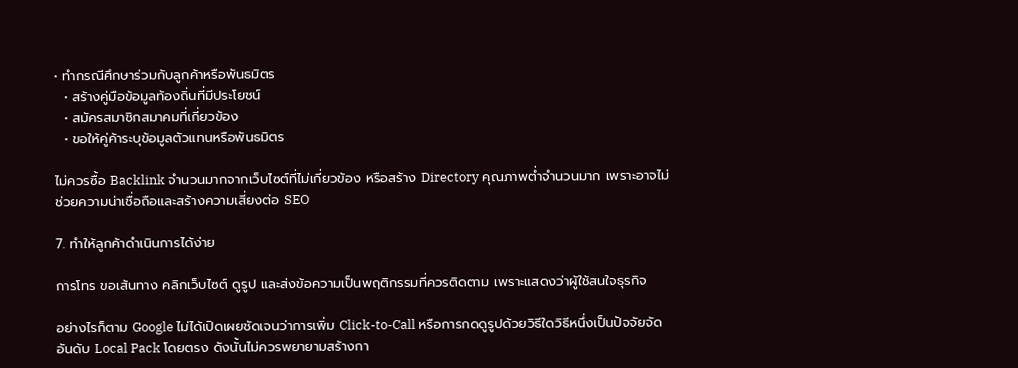• ทำกรณีศึกษาร่วมกับลูกค้าหรือพันธมิตร
  • สร้างคู่มือข้อมูลท้องถิ่นที่มีประโยชน์
  • สมัครสมาชิกสมาคมที่เกี่ยวข้อง
  • ขอให้คู่ค้าระบุข้อมูลตัวแทนหรือพันธมิตร

ไม่ควรซื้อ Backlink จำนวนมากจากเว็บไซต์ที่ไม่เกี่ยวข้อง หรือสร้าง Directory คุณภาพต่ำจำนวนมาก เพราะอาจไม่ช่วยความน่าเชื่อถือและสร้างความเสี่ยงต่อ SEO

7. ทำให้ลูกค้าดำเนินการได้ง่าย

การโทร ขอเส้นทาง คลิกเว็บไซต์ ดูรูป และส่งข้อความเป็นพฤติกรรมที่ควรติดตาม เพราะแสดงว่าผู้ใช้สนใจธุรกิจ

อย่างไรก็ตาม Google ไม่ได้เปิดเผยชัดเจนว่าการเพิ่ม Click-to-Call หรือการกดดูรูปด้วยวิธีใดวิธีหนึ่งเป็นปัจจัยจัดอันดับ Local Pack โดยตรง ดังนั้นไม่ควรพยายามสร้างกา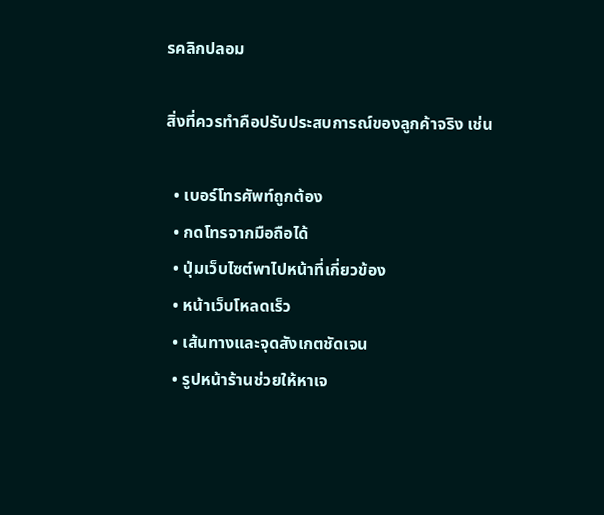รคลิกปลอม

สิ่งที่ควรทำคือปรับประสบการณ์ของลูกค้าจริง เช่น

  • เบอร์โทรศัพท์ถูกต้อง
  • กดโทรจากมือถือได้
  • ปุ่มเว็บไซต์พาไปหน้าที่เกี่ยวข้อง
  • หน้าเว็บโหลดเร็ว
  • เส้นทางและจุดสังเกตชัดเจน
  • รูปหน้าร้านช่วยให้หาเจ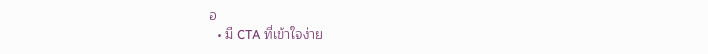อ
  • มี CTA ที่เข้าใจง่าย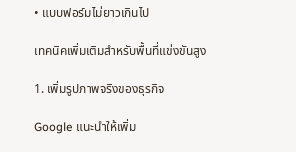• แบบฟอร์มไม่ยาวเกินไป

เทคนิคเพิ่มเติมสำหรับพื้นที่แข่งขันสูง

1. เพิ่มรูปภาพจริงของธุรกิจ

Google แนะนำให้เพิ่ม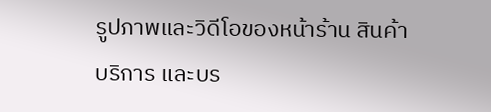รูปภาพและวิดีโอของหน้าร้าน สินค้า บริการ และบร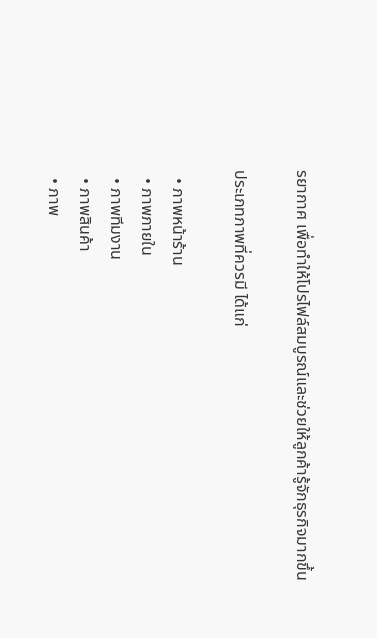รยากาศ เพื่อทำให้โปรไฟล์สมบูรณ์และช่วยให้ลูกค้ารู้จักธุรกิจมากขึ้น

ประเภทภาพที่ควรมี ได้แก่

  • ภาพหน้าร้าน
  • ภาพภายใน
  • ภาพทีมงาน
  • ภาพสินค้า
  • ภาพ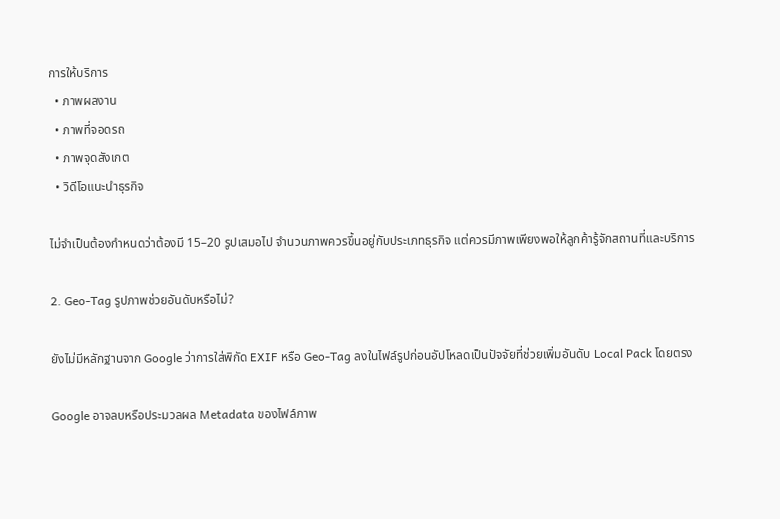การให้บริการ
  • ภาพผลงาน
  • ภาพที่จอดรถ
  • ภาพจุดสังเกต
  • วิดีโอแนะนำธุรกิจ

ไม่จำเป็นต้องกำหนดว่าต้องมี 15–20 รูปเสมอไป จำนวนภาพควรขึ้นอยู่กับประเภทธุรกิจ แต่ควรมีภาพเพียงพอให้ลูกค้ารู้จักสถานที่และบริการ

2. Geo-Tag รูปภาพช่วยอันดับหรือไม่?

ยังไม่มีหลักฐานจาก Google ว่าการใส่พิกัด EXIF หรือ Geo-Tag ลงในไฟล์รูปก่อนอัปโหลดเป็นปัจจัยที่ช่วยเพิ่มอันดับ Local Pack โดยตรง

Google อาจลบหรือประมวลผล Metadata ของไฟล์ภาพ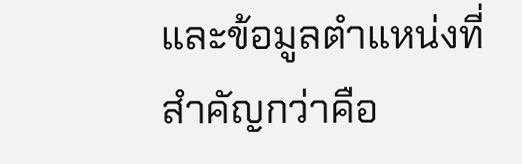และข้อมูลตำแหน่งที่สำคัญกว่าคือ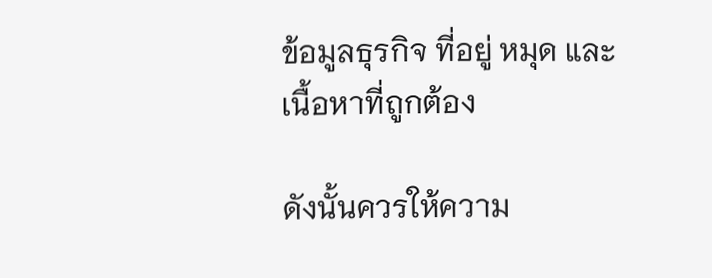ข้อมูลธุรกิจ ที่อยู่ หมุด และเนื้อหาที่ถูกต้อง

ดังนั้นควรให้ความ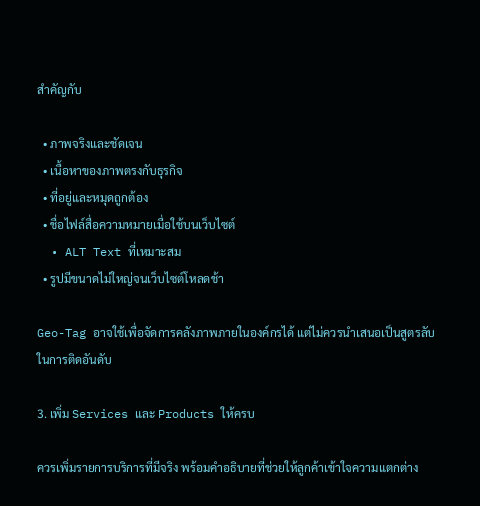สำคัญกับ

  • ภาพจริงและชัดเจน
  • เนื้อหาของภาพตรงกับธุรกิจ
  • ที่อยู่และหมุดถูกต้อง
  • ชื่อไฟล์สื่อความหมายเมื่อใช้บนเว็บไซต์
  • ALT Text ที่เหมาะสม
  • รูปมีขนาดไม่ใหญ่จนเว็บไซต์โหลดช้า

Geo-Tag อาจใช้เพื่อจัดการคลังภาพภายในองค์กรได้ แต่ไม่ควรนำเสนอเป็นสูตรลับในการติดอันดับ

3. เพิ่ม Services และ Products ให้ครบ

ควรเพิ่มรายการบริการที่มีจริง พร้อมคำอธิบายที่ช่วยให้ลูกค้าเข้าใจความแตกต่าง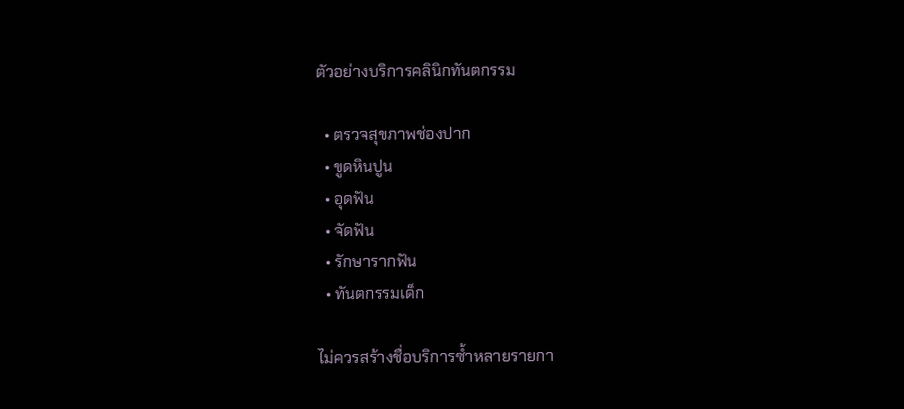ตัวอย่างบริการคลินิกทันตกรรม

  • ตรวจสุขภาพช่องปาก
  • ขูดหินปูน
  • อุดฟัน
  • จัดฟัน
  • รักษารากฟัน
  • ทันตกรรมเด็ก

ไม่ควรสร้างชื่อบริการซ้ำหลายรายกา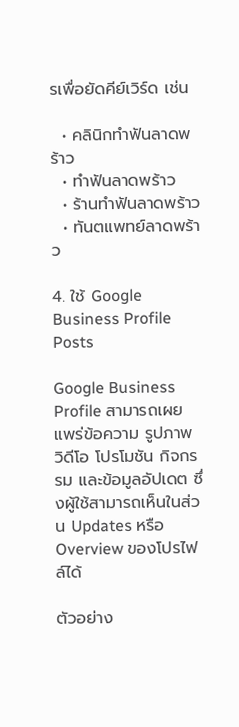รเพื่อยัดคีย์เวิร์ด เช่น

  • คลินิกทำฟันลาดพร้าว
  • ทำฟันลาดพร้าว
  • ร้านทำฟันลาดพร้าว
  • ทันตแพทย์ลาดพร้าว

4. ใช้ Google Business Profile Posts

Google Business Profile สามารถเผยแพร่ข้อความ รูปภาพ วิดีโอ โปรโมชัน กิจกรรม และข้อมูลอัปเดต ซึ่งผู้ใช้สามารถเห็นในส่วน Updates หรือ Overview ของโปรไฟล์ได้

ตัวอย่าง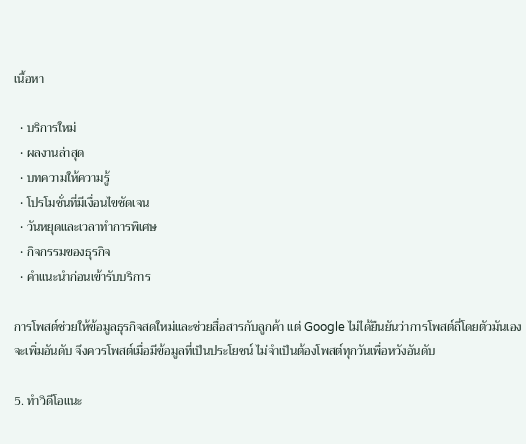เนื้อหา

  • บริการใหม่
  • ผลงานล่าสุด
  • บทความให้ความรู้
  • โปรโมชั่นที่มีเงื่อนไขชัดเจน
  • วันหยุดและเวลาทำการพิเศษ
  • กิจกรรมของธุรกิจ
  • คำแนะนำก่อนเข้ารับบริการ

การโพสต์ช่วยให้ข้อมูลธุรกิจสดใหม่และช่วยสื่อสารกับลูกค้า แต่ Google ไม่ได้ยืนยันว่าการโพสต์ถี่โดยตัวมันเองจะเพิ่มอันดับ จึงควรโพสต์เมื่อมีข้อมูลที่เป็นประโยชน์ ไม่จำเป็นต้องโพสต์ทุกวันเพื่อหวังอันดับ

5. ทำวิดีโอแนะ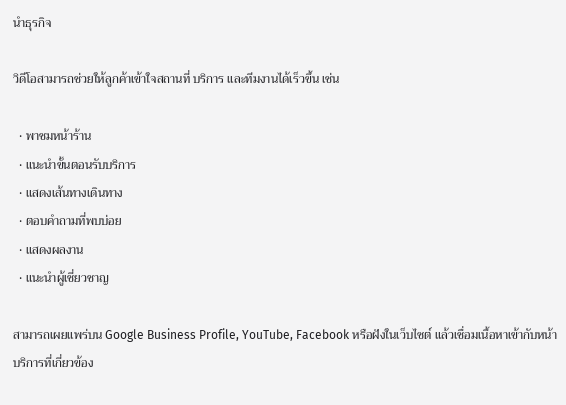นำธุรกิจ

วิดีโอสามารถช่วยให้ลูกค้าเข้าใจสถานที่ บริการ และทีมงานได้เร็วขึ้น เช่น

  • พาชมหน้าร้าน
  • แนะนำขั้นตอนรับบริการ
  • แสดงเส้นทางเดินทาง
  • ตอบคำถามที่พบบ่อย
  • แสดงผลงาน
  • แนะนำผู้เชี่ยวชาญ

สามารถเผยแพร่บน Google Business Profile, YouTube, Facebook หรือฝังในเว็บไซต์ แล้วเชื่อมเนื้อหาเข้ากับหน้าบริการที่เกี่ยวข้อง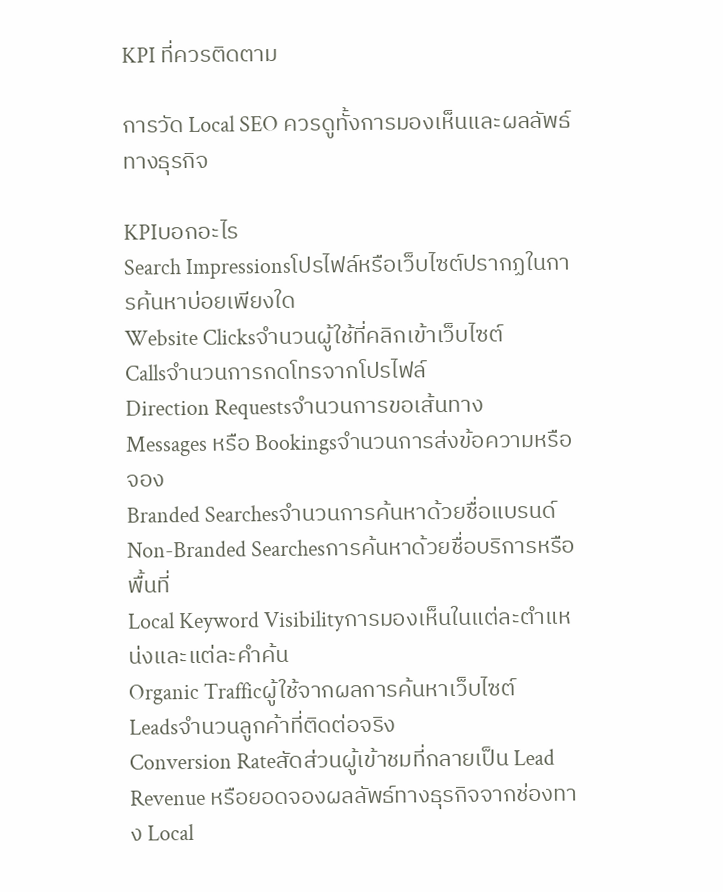KPI ที่ควรติดตาม

การวัด Local SEO ควรดูทั้งการมองเห็นและผลลัพธ์ทางธุรกิจ

KPIบอกอะไร
Search Impressionsโปรไฟล์หรือเว็บไซต์ปรากฏในการค้นหาบ่อยเพียงใด
Website Clicksจำนวนผู้ใช้ที่คลิกเข้าเว็บไซต์
Callsจำนวนการกดโทรจากโปรไฟล์
Direction Requestsจำนวนการขอเส้นทาง
Messages หรือ Bookingsจำนวนการส่งข้อความหรือจอง
Branded Searchesจำนวนการค้นหาด้วยชื่อแบรนด์
Non-Branded Searchesการค้นหาด้วยชื่อบริการหรือพื้นที่
Local Keyword Visibilityการมองเห็นในแต่ละตำแหน่งและแต่ละคำค้น
Organic Trafficผู้ใช้จากผลการค้นหาเว็บไซต์
Leadsจำนวนลูกค้าที่ติดต่อจริง
Conversion Rateสัดส่วนผู้เข้าชมที่กลายเป็น Lead
Revenue หรือยอดจองผลลัพธ์ทางธุรกิจจากช่องทาง Local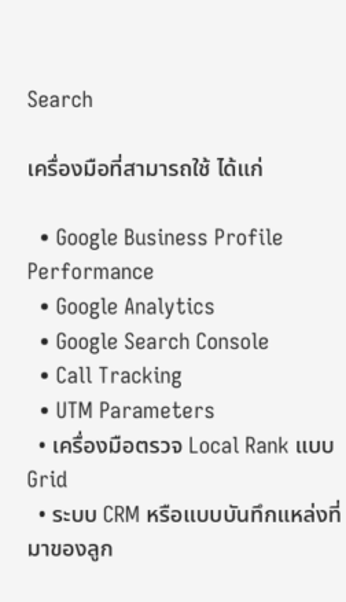Search

เครื่องมือที่สามารถใช้ ได้แก่

  • Google Business Profile Performance
  • Google Analytics
  • Google Search Console
  • Call Tracking
  • UTM Parameters
  • เครื่องมือตรวจ Local Rank แบบ Grid
  • ระบบ CRM หรือแบบบันทึกแหล่งที่มาของลูก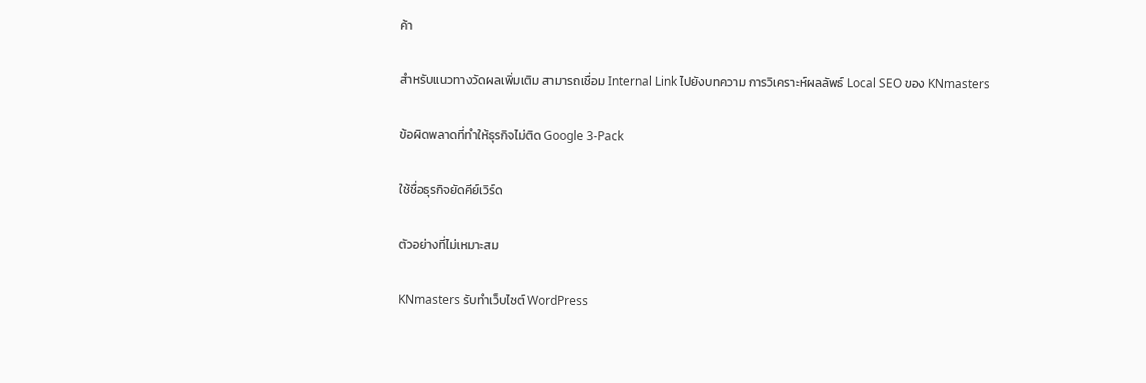ค้า

สำหรับแนวทางวัดผลเพิ่มเติม สามารถเชื่อม Internal Link ไปยังบทความ การวิเคราะห์ผลลัพธ์ Local SEO ของ KNmasters

ข้อผิดพลาดที่ทำให้ธุรกิจไม่ติด Google 3-Pack

ใช้ชื่อธุรกิจยัดคีย์เวิร์ด

ตัวอย่างที่ไม่เหมาะสม

KNmasters รับทำเว็บไซต์ WordPress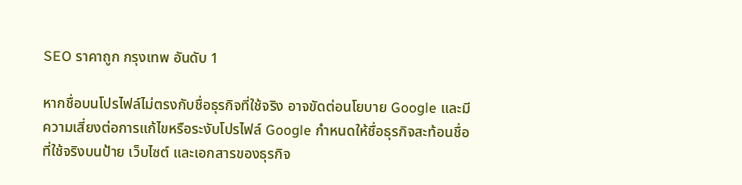SEO ราคาถูก กรุงเทพ อันดับ 1

หากชื่อบนโปรไฟล์ไม่ตรงกับชื่อธุรกิจที่ใช้จริง อาจขัดต่อนโยบาย Google และมีความเสี่ยงต่อการแก้ไขหรือระงับโปรไฟล์ Google กำหนดให้ชื่อธุรกิจสะท้อนชื่อที่ใช้จริงบนป้าย เว็บไซต์ และเอกสารของธุรกิจ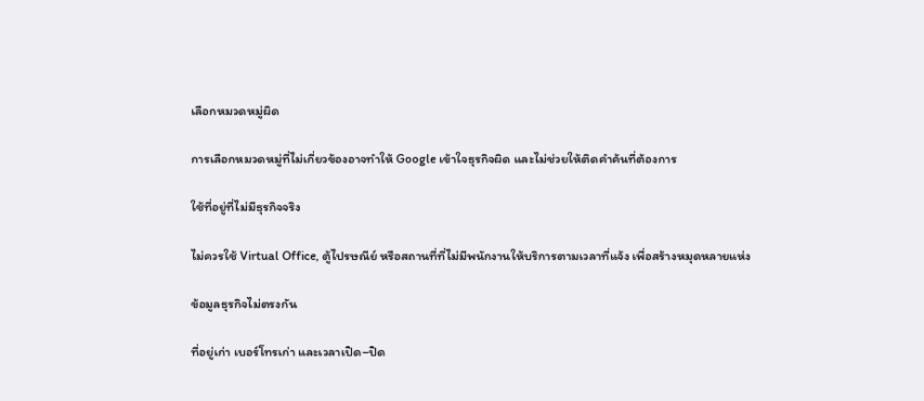เลือกหมวดหมู่ผิด

การเลือกหมวดหมู่ที่ไม่เกี่ยวข้องอาจทำให้ Google เข้าใจธุรกิจผิด และไม่ช่วยให้ติดคำค้นที่ต้องการ

ใช้ที่อยู่ที่ไม่มีธุรกิจจริง

ไม่ควรใช้ Virtual Office, ตู้ไปรษณีย์ หรือสถานที่ที่ไม่มีพนักงานให้บริการตามเวลาที่แจ้ง เพื่อสร้างหมุดหลายแห่ง

ข้อมูลธุรกิจไม่ตรงกัน

ที่อยู่เก่า เบอร์โทรเก่า และเวลาเปิด–ปิด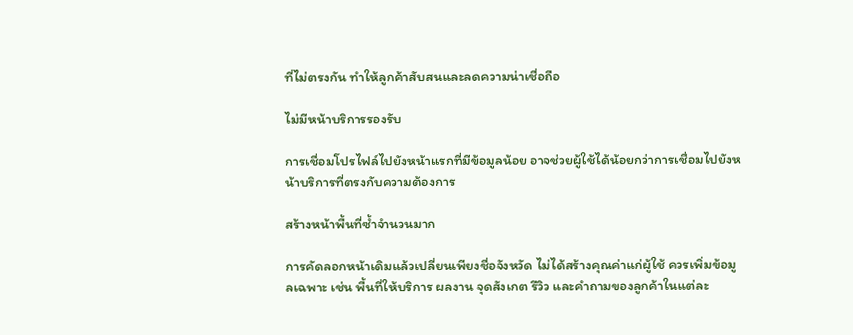ที่ไม่ตรงกัน ทำให้ลูกค้าสับสนและลดความน่าเชื่อถือ

ไม่มีหน้าบริการรองรับ

การเชื่อมโปรไฟล์ไปยังหน้าแรกที่มีข้อมูลน้อย อาจช่วยผู้ใช้ได้น้อยกว่าการเชื่อมไปยังหน้าบริการที่ตรงกับความต้องการ

สร้างหน้าพื้นที่ซ้ำจำนวนมาก

การคัดลอกหน้าเดิมแล้วเปลี่ยนเพียงชื่อจังหวัด ไม่ได้สร้างคุณค่าแก่ผู้ใช้ ควรเพิ่มข้อมูลเฉพาะ เช่น พื้นที่ให้บริการ ผลงาน จุดสังเกต รีวิว และคำถามของลูกค้าในแต่ละ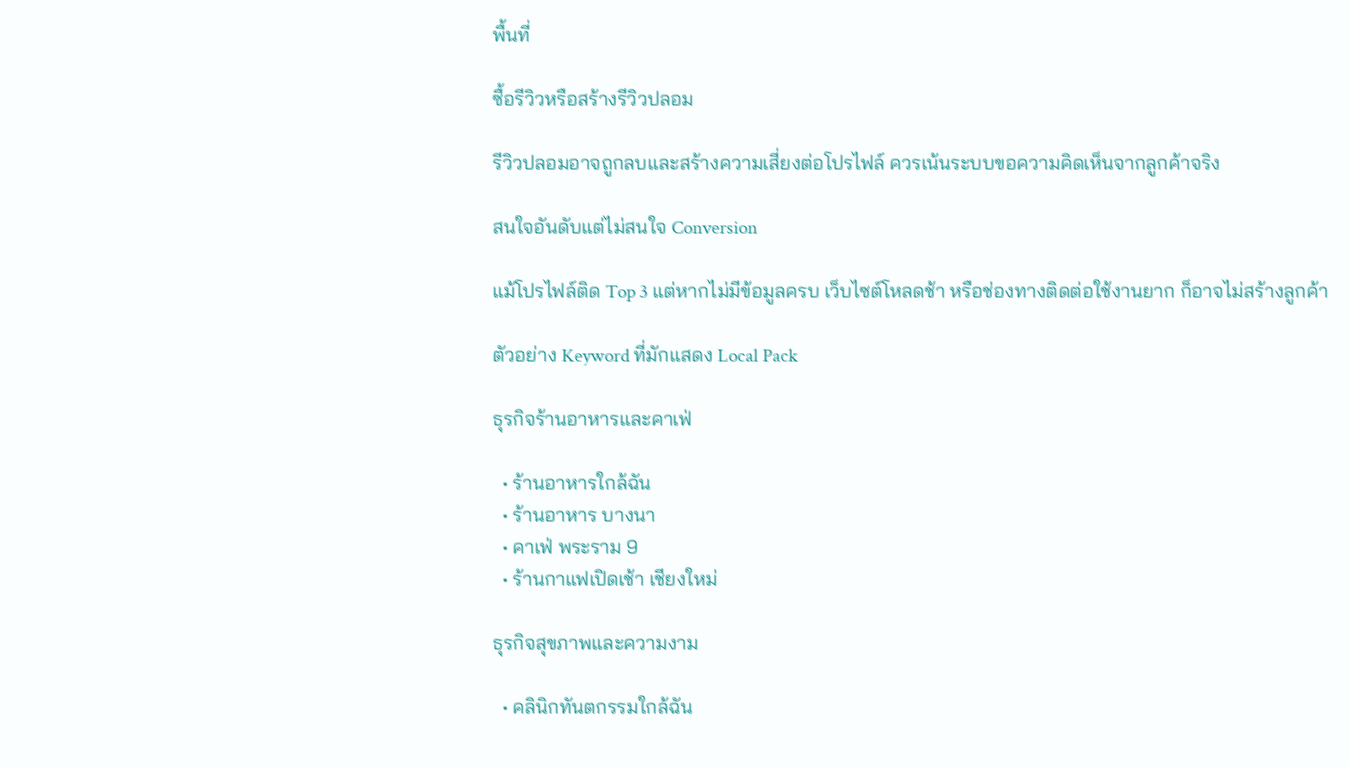พื้นที่

ซื้อรีวิวหรือสร้างรีวิวปลอม

รีวิวปลอมอาจถูกลบและสร้างความเสี่ยงต่อโปรไฟล์ ควรเน้นระบบขอความคิดเห็นจากลูกค้าจริง

สนใจอันดับแต่ไม่สนใจ Conversion

แม้โปรไฟล์ติด Top 3 แต่หากไม่มีข้อมูลครบ เว็บไซต์โหลดช้า หรือช่องทางติดต่อใช้งานยาก ก็อาจไม่สร้างลูกค้า

ตัวอย่าง Keyword ที่มักแสดง Local Pack

ธุรกิจร้านอาหารและคาเฟ่

  • ร้านอาหารใกล้ฉัน
  • ร้านอาหาร บางนา
  • คาเฟ่ พระราม 9
  • ร้านกาแฟเปิดเช้า เชียงใหม่

ธุรกิจสุขภาพและความงาม

  • คลินิกทันตกรรมใกล้ฉัน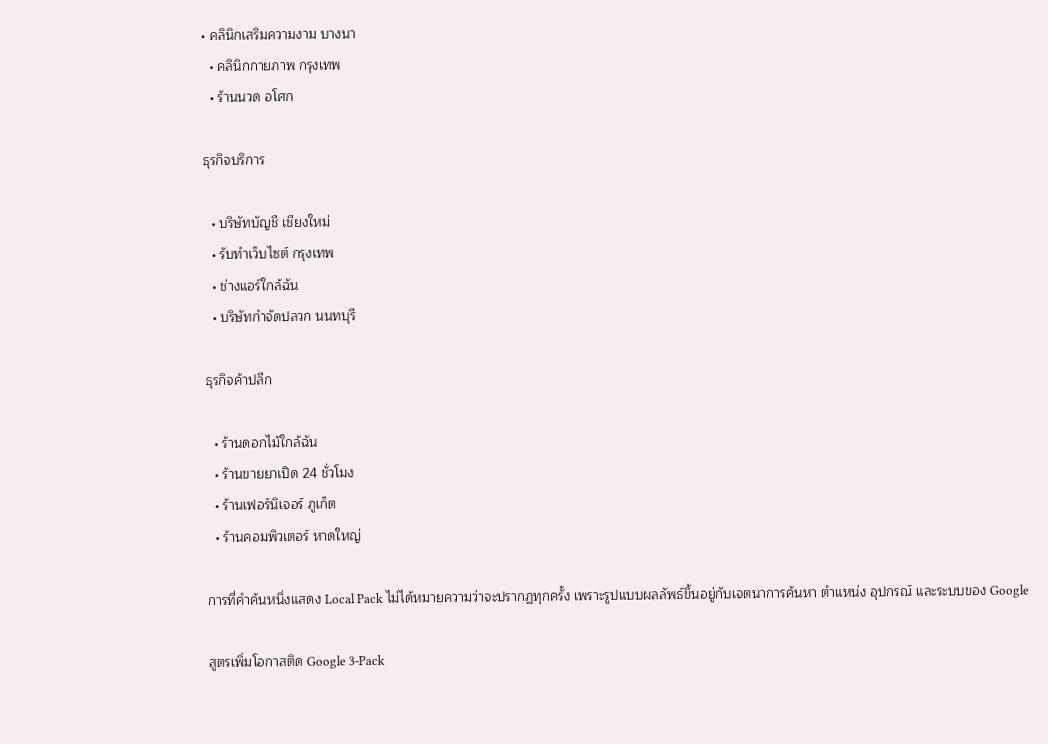• คลินิกเสริมความงาม บางนา
  • คลินิกกายภาพ กรุงเทพ
  • ร้านนวด อโศก

ธุรกิจบริการ

  • บริษัทบัญชี เชียงใหม่
  • รับทำเว็บไซต์ กรุงเทพ
  • ช่างแอร์ใกล้ฉัน
  • บริษัทกำจัดปลวก นนทบุรี

ธุรกิจค้าปลีก

  • ร้านดอกไม้ใกล้ฉัน
  • ร้านขายยาเปิด 24 ชั่วโมง
  • ร้านเฟอร์นิเจอร์ ภูเก็ต
  • ร้านคอมพิวเตอร์ หาดใหญ่

การที่คำค้นหนึ่งแสดง Local Pack ไม่ได้หมายความว่าจะปรากฏทุกครั้ง เพราะรูปแบบผลลัพธ์ขึ้นอยู่กับเจตนาการค้นหา ตำแหน่ง อุปกรณ์ และระบบของ Google

สูตรเพิ่มโอกาสติด Google 3-Pack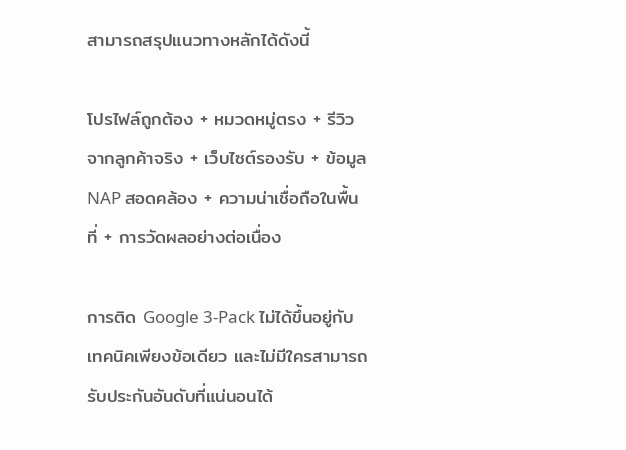สามารถสรุปแนวทางหลักได้ดังนี้

โปรไฟล์ถูกต้อง + หมวดหมู่ตรง + รีวิวจากลูกค้าจริง + เว็บไซต์รองรับ + ข้อมูล NAP สอดคล้อง + ความน่าเชื่อถือในพื้นที่ + การวัดผลอย่างต่อเนื่อง

การติด Google 3-Pack ไม่ได้ขึ้นอยู่กับเทคนิคเพียงข้อเดียว และไม่มีใครสามารถรับประกันอันดับที่แน่นอนได้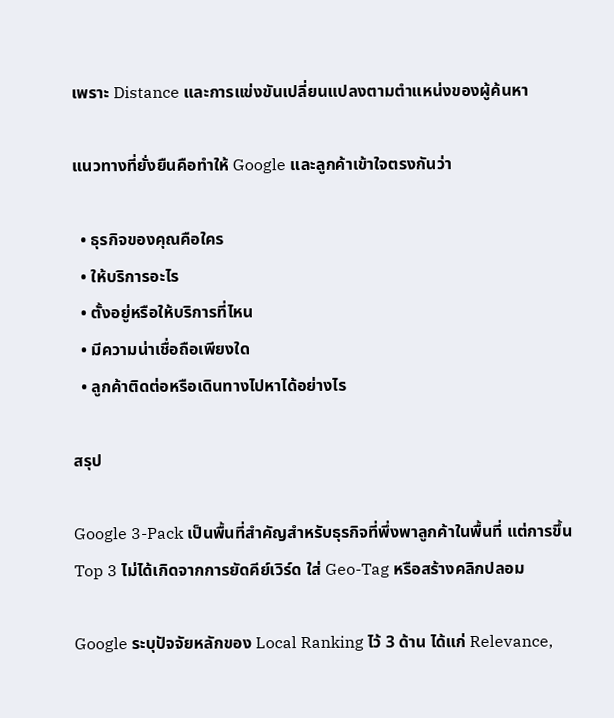เพราะ Distance และการแข่งขันเปลี่ยนแปลงตามตำแหน่งของผู้ค้นหา

แนวทางที่ยั่งยืนคือทำให้ Google และลูกค้าเข้าใจตรงกันว่า

  • ธุรกิจของคุณคือใคร
  • ให้บริการอะไร
  • ตั้งอยู่หรือให้บริการที่ไหน
  • มีความน่าเชื่อถือเพียงใด
  • ลูกค้าติดต่อหรือเดินทางไปหาได้อย่างไร

สรุป

Google 3-Pack เป็นพื้นที่สำคัญสำหรับธุรกิจที่พึ่งพาลูกค้าในพื้นที่ แต่การขึ้น Top 3 ไม่ได้เกิดจากการยัดคีย์เวิร์ด ใส่ Geo-Tag หรือสร้างคลิกปลอม

Google ระบุปัจจัยหลักของ Local Ranking ไว้ 3 ด้าน ได้แก่ Relevance,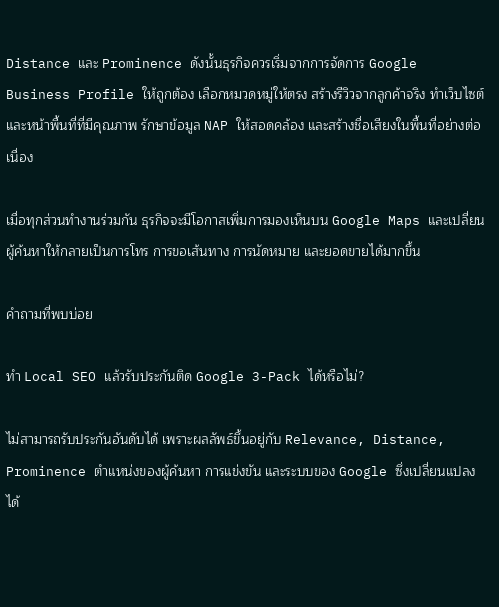Distance และ Prominence ดังนั้นธุรกิจควรเริ่มจากการจัดการ Google Business Profile ให้ถูกต้อง เลือกหมวดหมู่ให้ตรง สร้างรีวิวจากลูกค้าจริง ทำเว็บไซต์และหน้าพื้นที่ที่มีคุณภาพ รักษาข้อมูล NAP ให้สอดคล้อง และสร้างชื่อเสียงในพื้นที่อย่างต่อเนื่อง

เมื่อทุกส่วนทำงานร่วมกัน ธุรกิจจะมีโอกาสเพิ่มการมองเห็นบน Google Maps และเปลี่ยนผู้ค้นหาให้กลายเป็นการโทร การขอเส้นทาง การนัดหมาย และยอดขายได้มากขึ้น

คำถามที่พบบ่อย

ทำ Local SEO แล้วรับประกันติด Google 3-Pack ได้หรือไม่?

ไม่สามารถรับประกันอันดับได้ เพราะผลลัพธ์ขึ้นอยู่กับ Relevance, Distance, Prominence ตำแหน่งของผู้ค้นหา การแข่งขัน และระบบของ Google ซึ่งเปลี่ยนแปลงได้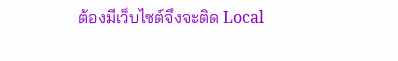ต้องมีเว็บไซต์จึงจะติด Local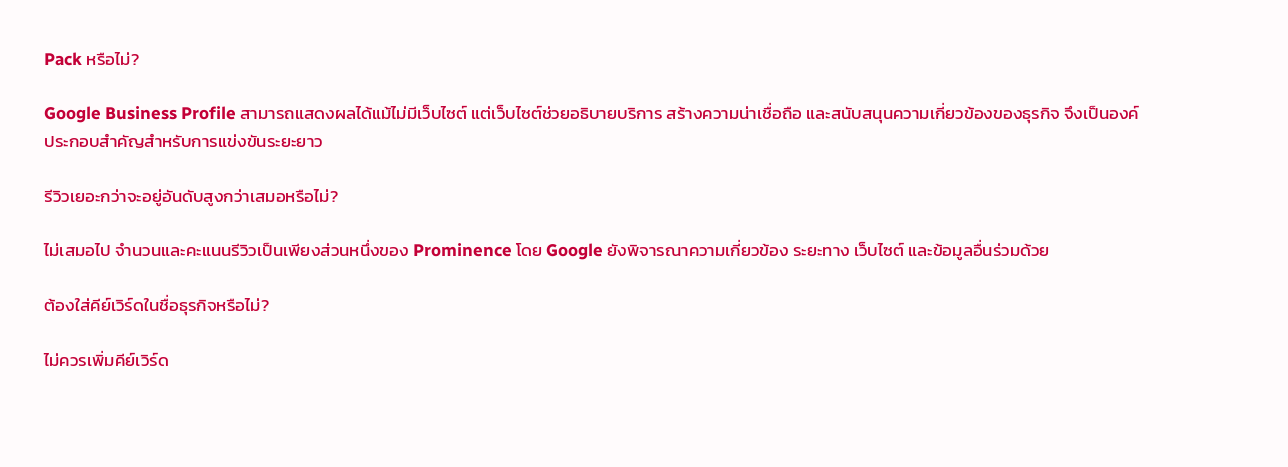Pack หรือไม่?

Google Business Profile สามารถแสดงผลได้แม้ไม่มีเว็บไซต์ แต่เว็บไซต์ช่วยอธิบายบริการ สร้างความน่าเชื่อถือ และสนับสนุนความเกี่ยวข้องของธุรกิจ จึงเป็นองค์ประกอบสำคัญสำหรับการแข่งขันระยะยาว

รีวิวเยอะกว่าจะอยู่อันดับสูงกว่าเสมอหรือไม่?

ไม่เสมอไป จำนวนและคะแนนรีวิวเป็นเพียงส่วนหนึ่งของ Prominence โดย Google ยังพิจารณาความเกี่ยวข้อง ระยะทาง เว็บไซต์ และข้อมูลอื่นร่วมด้วย

ต้องใส่คีย์เวิร์ดในชื่อธุรกิจหรือไม่?

ไม่ควรเพิ่มคีย์เวิร์ด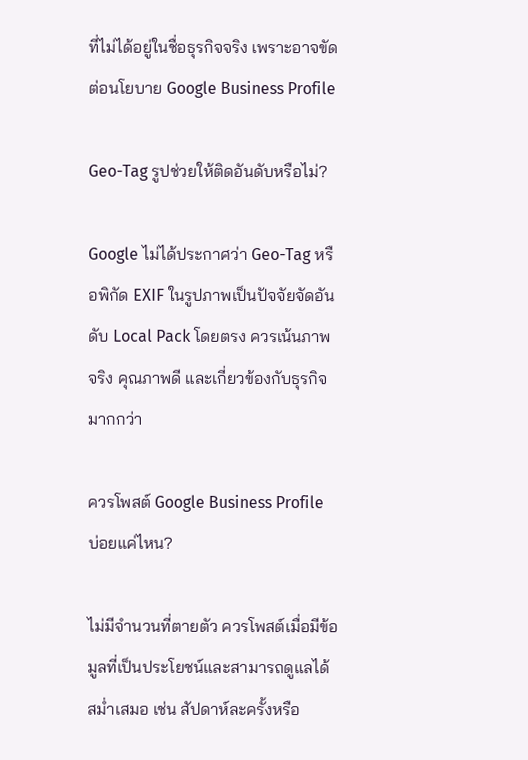ที่ไม่ได้อยู่ในชื่อธุรกิจจริง เพราะอาจขัดต่อนโยบาย Google Business Profile

Geo-Tag รูปช่วยให้ติดอันดับหรือไม่?

Google ไม่ได้ประกาศว่า Geo-Tag หรือพิกัด EXIF ในรูปภาพเป็นปัจจัยจัดอันดับ Local Pack โดยตรง ควรเน้นภาพจริง คุณภาพดี และเกี่ยวข้องกับธุรกิจมากกว่า

ควรโพสต์ Google Business Profile บ่อยแค่ไหน?

ไม่มีจำนวนที่ตายตัว ควรโพสต์เมื่อมีข้อมูลที่เป็นประโยชน์และสามารถดูแลได้สม่ำเสมอ เช่น สัปดาห์ละครั้งหรือ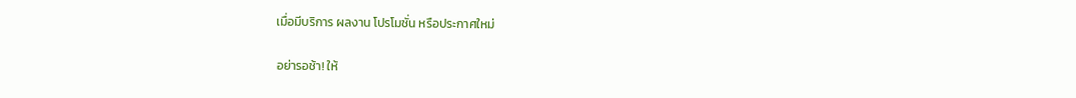เมื่อมีบริการ ผลงาน โปรโมชั่น หรือประกาศใหม่

อย่ารอช้า! ให้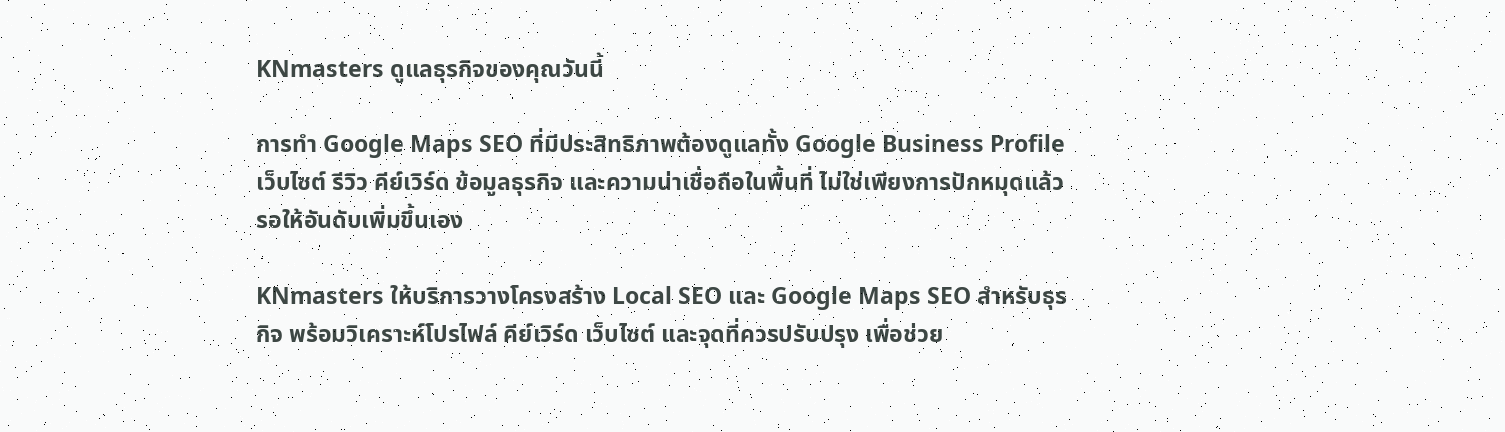KNmasters ดูแลธุรกิจของคุณวันนี้

การทำ Google Maps SEO ที่มีประสิทธิภาพต้องดูแลทั้ง Google Business Profile เว็บไซต์ รีวิว คีย์เวิร์ด ข้อมูลธุรกิจ และความน่าเชื่อถือในพื้นที่ ไม่ใช่เพียงการปักหมุดแล้วรอให้อันดับเพิ่มขึ้นเอง

KNmasters ให้บริการวางโครงสร้าง Local SEO และ Google Maps SEO สำหรับธุรกิจ พร้อมวิเคราะห์โปรไฟล์ คีย์เวิร์ด เว็บไซต์ และจุดที่ควรปรับปรุง เพื่อช่วย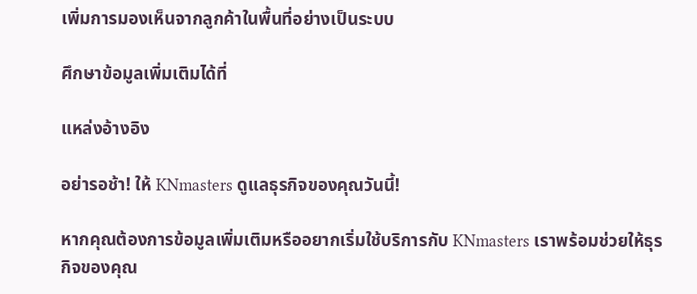เพิ่มการมองเห็นจากลูกค้าในพื้นที่อย่างเป็นระบบ

ศึกษาข้อมูลเพิ่มเติมได้ที่

แหล่งอ้างอิง

อย่ารอช้า! ให้ KNmasters ดูแลธุรกิจของคุณวันนี้!

หากคุณต้องการข้อมูลเพิ่มเติมหรืออยากเริ่มใช้บริการกับ KNmasters เราพร้อมช่วยให้ธุรกิจของคุณ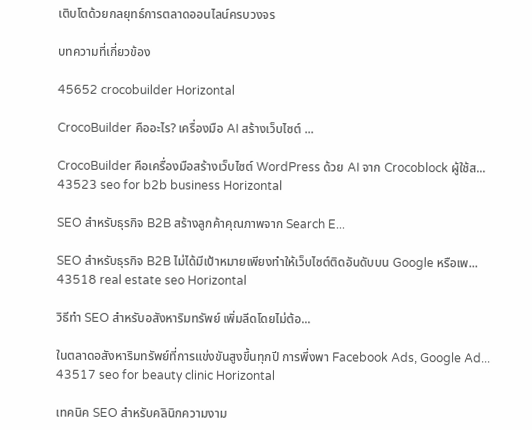เติบโตด้วยกลยุทธ์การตลาดออนไลน์ครบวงจร

บทความที่เกี่ยวข้อง

45652 crocobuilder Horizontal

CrocoBuilder คืออะไร? เครื่องมือ AI สร้างเว็บไซต์ ...

CrocoBuilder คือเครื่องมือสร้างเว็บไซต์ WordPress ด้วย AI จาก Crocoblock ผู้ใช้ส...
43523 seo for b2b business Horizontal

SEO สำหรับธุรกิจ B2B สร้างลูกค้าคุณภาพจาก Search E...

SEO สำหรับธุรกิจ B2B ไม่ได้มีเป้าหมายเพียงทำให้เว็บไซต์ติดอันดับบน Google หรือเพ...
43518 real estate seo Horizontal

วิธีทำ SEO สำหรับอสังหาริมทรัพย์ เพิ่มลีดโดยไม่ต้อ...

ในตลาดอสังหาริมทรัพย์ที่การแข่งขันสูงขึ้นทุกปี การพึ่งพา Facebook Ads, Google Ad...
43517 seo for beauty clinic Horizontal

เทคนิค SEO สำหรับคลินิกความงาม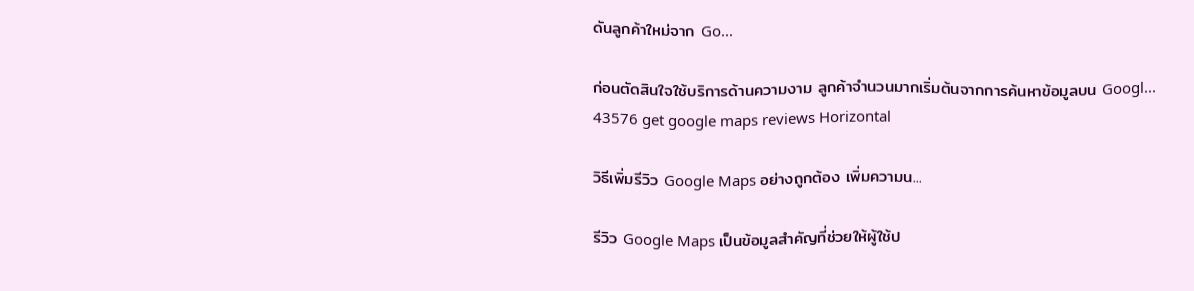ดันลูกค้าใหม่จาก Go...

ก่อนตัดสินใจใช้บริการด้านความงาม ลูกค้าจำนวนมากเริ่มต้นจากการค้นหาข้อมูลบน Googl...
43576 get google maps reviews Horizontal

วิธีเพิ่มรีวิว Google Maps อย่างถูกต้อง เพิ่มความน...

รีวิว Google Maps เป็นข้อมูลสำคัญที่ช่วยให้ผู้ใช้ป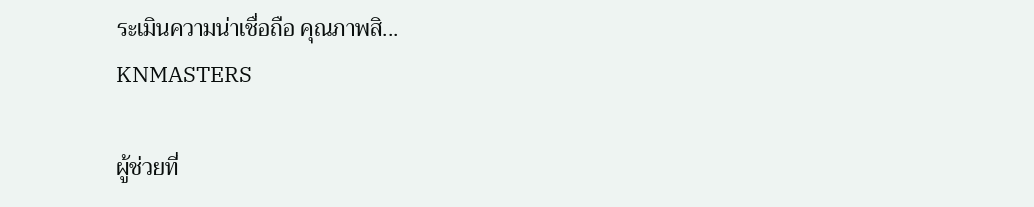ระเมินความน่าเชื่อถือ คุณภาพสิ...
KNMASTERS

ผู้ช่วยที่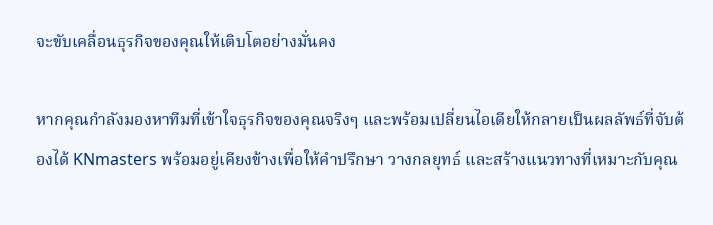จะขับเคลื่อนธุรกิจของคุณให้เติบโตอย่างมั่นคง

หากคุณกำลังมองหาทีมที่เข้าใจธุรกิจของคุณจริงๆ และพร้อมเปลี่ยนไอเดียให้กลายเป็นผลลัพธ์ที่จับต้องได้ KNmasters พร้อมอยู่เคียงข้างเพื่อให้คำปรึกษา วางกลยุทธ์ และสร้างแนวทางที่เหมาะกับคุณ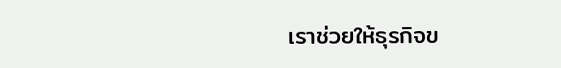เราช่วยให้ธุรกิจข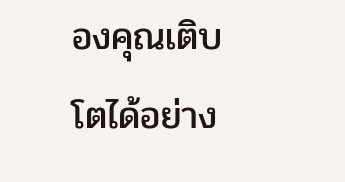องคุณเติบโตได้อย่าง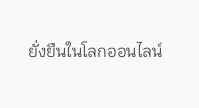ยั่งยืนในโลกออนไลน์